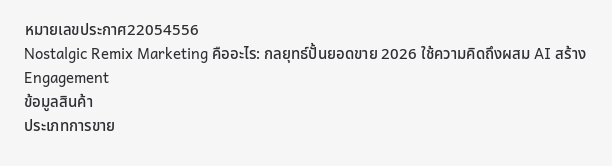หมายเลขประกาศ22054556
Nostalgic Remix Marketing คืออะไร: กลยุทธ์ปั้นยอดขาย 2026 ใช้ความคิดถึงผสม AI สร้าง Engagement
ข้อมูลสินค้า
ประเภทการขาย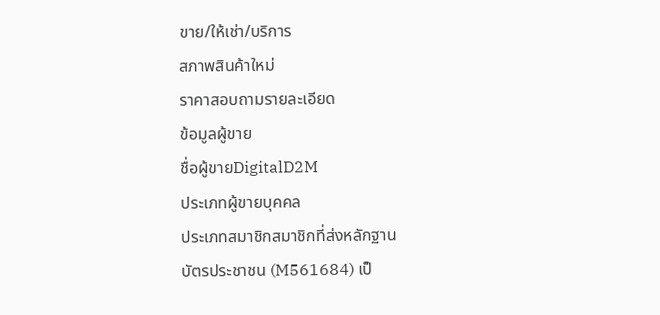ขาย/ให้เช่า/บริการ
สภาพสินค้าใหม่
ราคาสอบถามรายละเอียด
ข้อมูลผู้ขาย
ชื่อผู้ขายDigitalD2M
ประเภทผู้ขายบุคคล
ประเภทสมาชิกสมาชิกที่ส่งหลักฐาน
บัตรประชาชน (M561684) เป็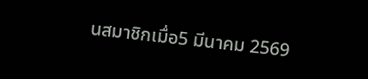นสมาชิกเมื่อ5 มีนาคม 2569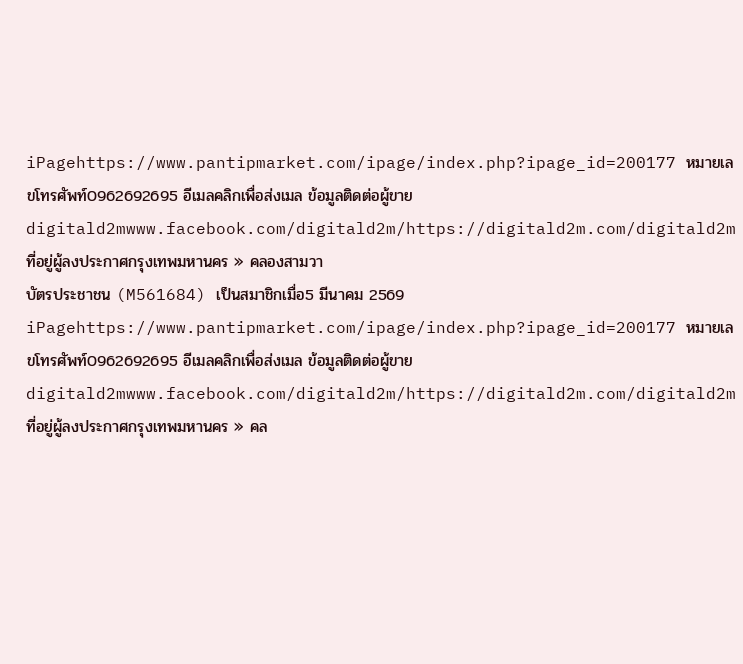iPagehttps://www.pantipmarket.com/ipage/index.php?ipage_id=200177 หมายเลขโทรศัพท์0962692695 อีเมลคลิกเพื่อส่งเมล ข้อมูลติดต่อผู้ขายdigitald2mwww.facebook.com/digitald2m/https://digitald2m.com/digitald2m ที่อยู่ผู้ลงประกาศกรุงเทพมหานคร » คลองสามวา
บัตรประชาชน (M561684) เป็นสมาชิกเมื่อ5 มีนาคม 2569 iPagehttps://www.pantipmarket.com/ipage/index.php?ipage_id=200177 หมายเลขโทรศัพท์0962692695 อีเมลคลิกเพื่อส่งเมล ข้อมูลติดต่อผู้ขายdigitald2mwww.facebook.com/digitald2m/https://digitald2m.com/digitald2m ที่อยู่ผู้ลงประกาศกรุงเทพมหานคร » คล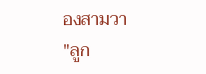องสามวา
"ลูก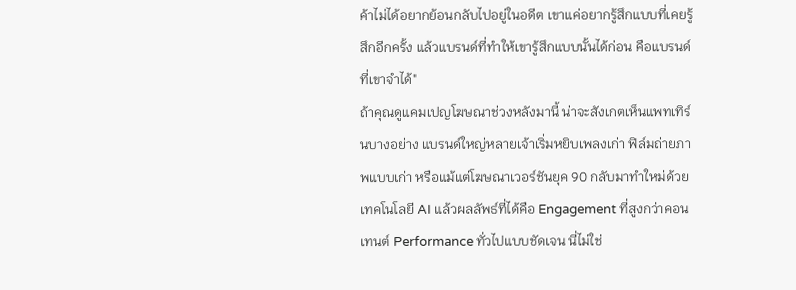ค้าไม่ได้อยากย้อนกลับไปอยู่ในอดีต เขาแค่อยากรู้สึกแบบที่เคยรู้สึกอีกครั้ง แล้วแบรนด์ที่ทำให้เขารู้สึกแบบนั้นได้ก่อน คือแบรนด์ที่เขาจำได้"
ถ้าคุณดูแคมเปญโฆษณาช่วงหลังมานี้ น่าจะสังเกตเห็นแพทเทิร์นบางอย่าง แบรนด์ใหญ่หลายเจ้าเริ่มหยิบเพลงเก่า ฟิล์มถ่ายภาพแบบเก่า หรือแม้แต่โฆษณาเวอร์ชันยุค 90 กลับมาทำใหม่ด้วยเทคโนโลยี AI แล้วผลลัพธ์ที่ได้คือ Engagement ที่สูงกว่าคอนเทนต์ Performance ทั่วไปแบบชัดเจน นี่ไม่ใช่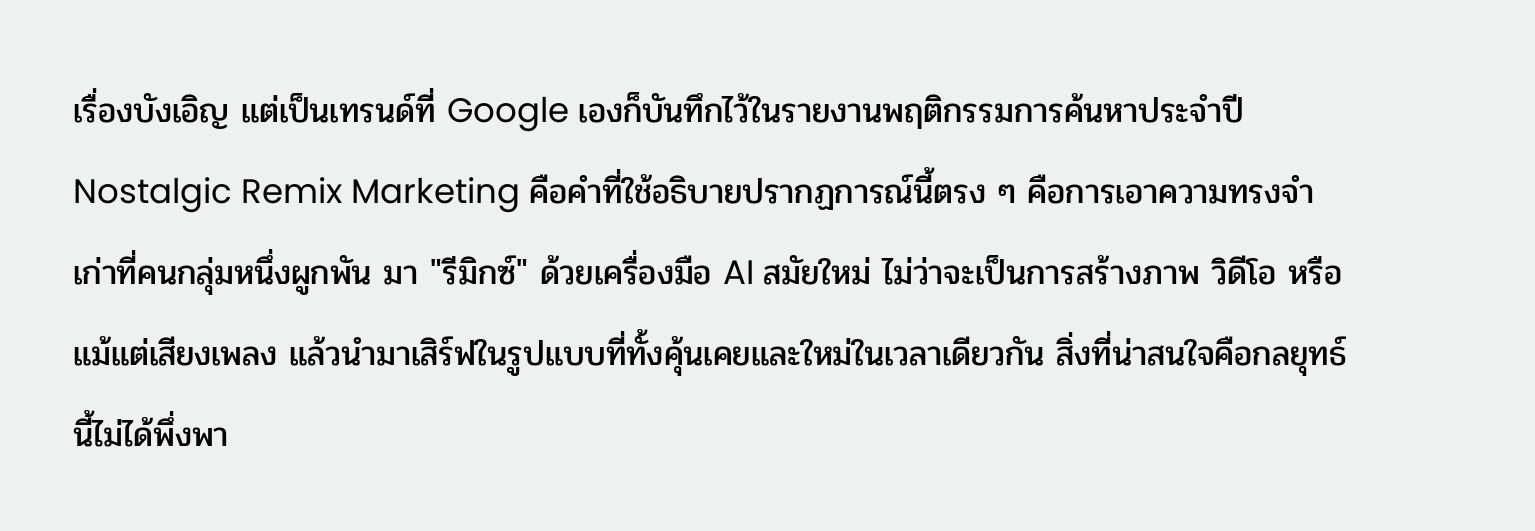เรื่องบังเอิญ แต่เป็นเทรนด์ที่ Google เองก็บันทึกไว้ในรายงานพฤติกรรมการค้นหาประจำปี
Nostalgic Remix Marketing คือคำที่ใช้อธิบายปรากฏการณ์นี้ตรง ๆ คือการเอาความทรงจำเก่าที่คนกลุ่มหนึ่งผูกพัน มา "รีมิกซ์" ด้วยเครื่องมือ AI สมัยใหม่ ไม่ว่าจะเป็นการสร้างภาพ วิดีโอ หรือแม้แต่เสียงเพลง แล้วนำมาเสิร์ฟในรูปแบบที่ทั้งคุ้นเคยและใหม่ในเวลาเดียวกัน สิ่งที่น่าสนใจคือกลยุทธ์นี้ไม่ได้พึ่งพา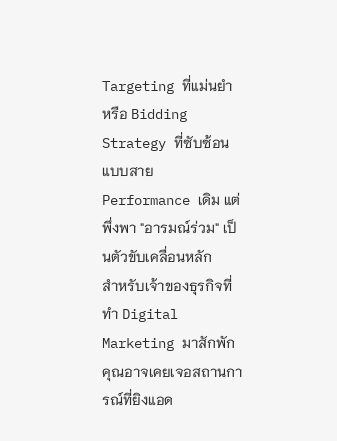Targeting ที่แม่นยำ หรือ Bidding Strategy ที่ซับซ้อนแบบสาย Performance เดิม แต่พึ่งพา "อารมณ์ร่วม" เป็นตัวขับเคลื่อนหลัก
สำหรับเจ้าของธุรกิจที่ทำ Digital Marketing มาสักพัก คุณอาจเคยเจอสถานการณ์ที่ยิงแอด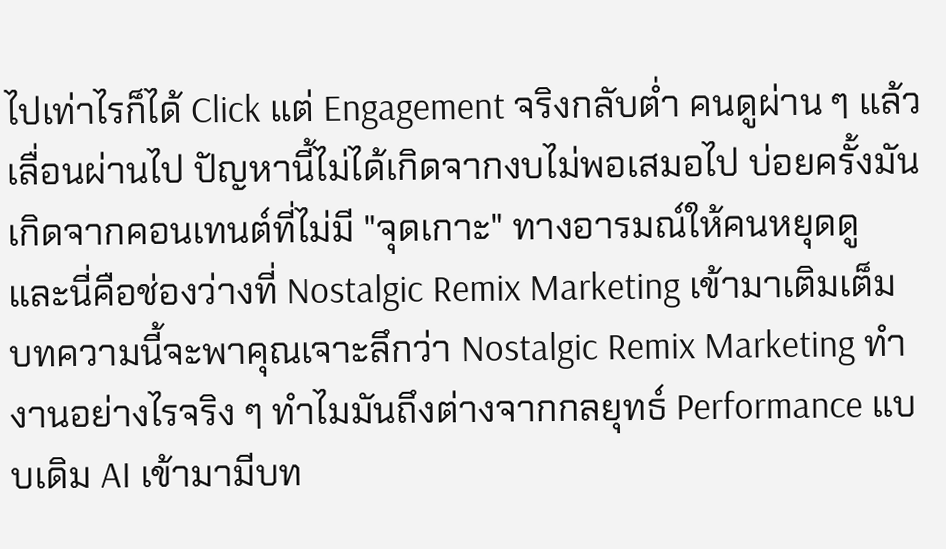ไปเท่าไรก็ได้ Click แต่ Engagement จริงกลับต่ำ คนดูผ่าน ๆ แล้วเลื่อนผ่านไป ปัญหานี้ไม่ได้เกิดจากงบไม่พอเสมอไป บ่อยครั้งมันเกิดจากคอนเทนต์ที่ไม่มี "จุดเกาะ" ทางอารมณ์ให้คนหยุดดู และนี่คือช่องว่างที่ Nostalgic Remix Marketing เข้ามาเติมเต็ม
บทความนี้จะพาคุณเจาะลึกว่า Nostalgic Remix Marketing ทำงานอย่างไรจริง ๆ ทำไมมันถึงต่างจากกลยุทธ์ Performance แบบเดิม AI เข้ามามีบท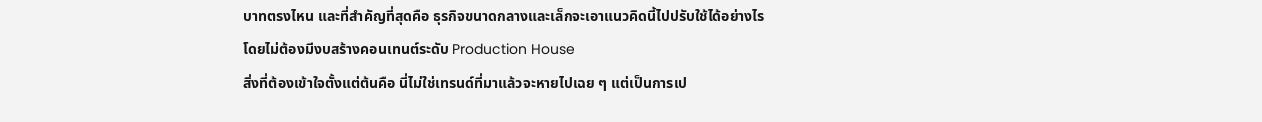บาทตรงไหน และที่สำคัญที่สุดคือ ธุรกิจขนาดกลางและเล็กจะเอาแนวคิดนี้ไปปรับใช้ได้อย่างไรโดยไม่ต้องมีงบสร้างคอนเทนต์ระดับ Production House
สิ่งที่ต้องเข้าใจตั้งแต่ต้นคือ นี่ไม่ใช่เทรนด์ที่มาแล้วจะหายไปเฉย ๆ แต่เป็นการเป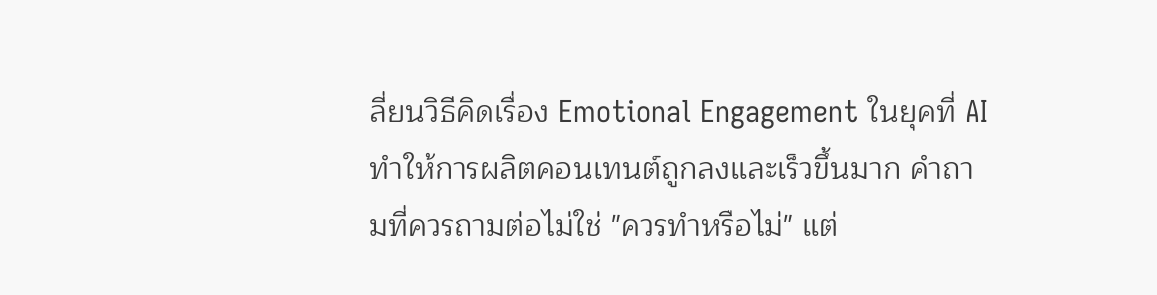ลี่ยนวิธีคิดเรื่อง Emotional Engagement ในยุคที่ AI ทำให้การผลิตคอนเทนต์ถูกลงและเร็วขึ้นมาก คำถามที่ควรถามต่อไม่ใช่ "ควรทำหรือไม่" แต่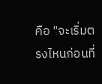คือ "จะเริ่มตรงไหนก่อนที่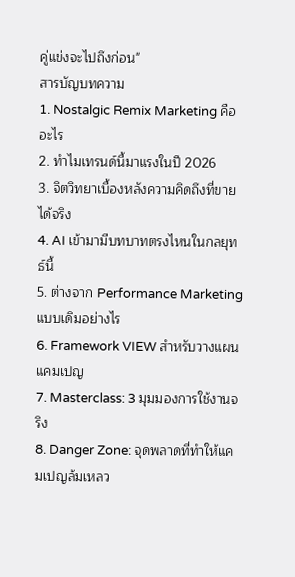คู่แข่งจะไปถึงก่อน"
สารบัญบทความ
1. Nostalgic Remix Marketing คืออะไร
2. ทำไมเทรนด์นี้มาแรงในปี 2026
3. จิตวิทยาเบื้องหลังความคิดถึงที่ขายได้จริง
4. AI เข้ามามีบทบาทตรงไหนในกลยุทธ์นี้
5. ต่างจาก Performance Marketing แบบเดิมอย่างไร
6. Framework VIEW สำหรับวางแผนแคมเปญ
7. Masterclass: 3 มุมมองการใช้งานจริง
8. Danger Zone: จุดพลาดที่ทำให้แคมเปญล้มเหลว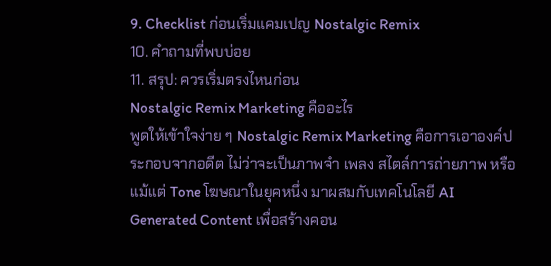9. Checklist ก่อนเริ่มแคมเปญ Nostalgic Remix
10. คำถามที่พบบ่อย
11. สรุป: ควรเริ่มตรงไหนก่อน
Nostalgic Remix Marketing คืออะไร
พูดให้เข้าใจง่าย ๆ Nostalgic Remix Marketing คือการเอาองค์ประกอบจากอดีต ไม่ว่าจะเป็นภาพจำ เพลง สไตล์การถ่ายภาพ หรือแม้แต่ Tone โฆษณาในยุคหนึ่ง มาผสมกับเทคโนโลยี AI Generated Content เพื่อสร้างคอน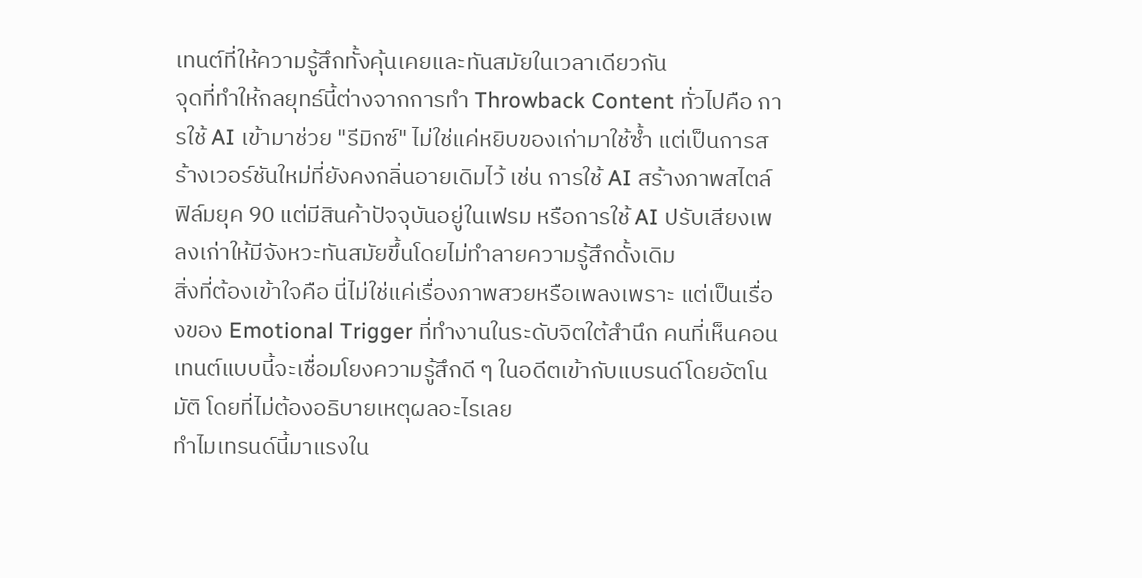เทนต์ที่ให้ความรู้สึกทั้งคุ้นเคยและทันสมัยในเวลาเดียวกัน
จุดที่ทำให้กลยุทธ์นี้ต่างจากการทำ Throwback Content ทั่วไปคือ การใช้ AI เข้ามาช่วย "รีมิกซ์" ไม่ใช่แค่หยิบของเก่ามาใช้ซ้ำ แต่เป็นการสร้างเวอร์ชันใหม่ที่ยังคงกลิ่นอายเดิมไว้ เช่น การใช้ AI สร้างภาพสไตล์ฟิล์มยุค 90 แต่มีสินค้าปัจจุบันอยู่ในเฟรม หรือการใช้ AI ปรับเสียงเพลงเก่าให้มีจังหวะทันสมัยขึ้นโดยไม่ทำลายความรู้สึกดั้งเดิม
สิ่งที่ต้องเข้าใจคือ นี่ไม่ใช่แค่เรื่องภาพสวยหรือเพลงเพราะ แต่เป็นเรื่องของ Emotional Trigger ที่ทำงานในระดับจิตใต้สำนึก คนที่เห็นคอนเทนต์แบบนี้จะเชื่อมโยงความรู้สึกดี ๆ ในอดีตเข้ากับแบรนด์โดยอัตโนมัติ โดยที่ไม่ต้องอธิบายเหตุผลอะไรเลย
ทำไมเทรนด์นี้มาแรงใน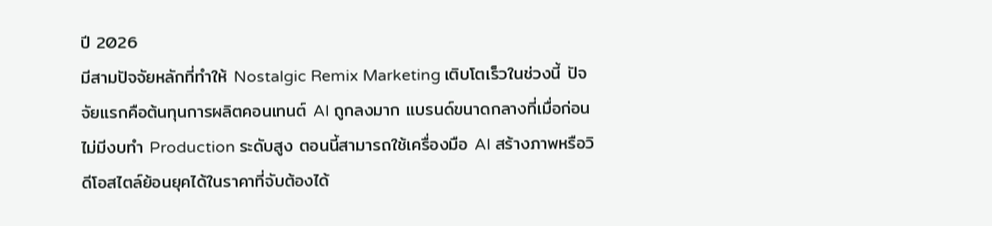ปี 2026
มีสามปัจจัยหลักที่ทำให้ Nostalgic Remix Marketing เติบโตเร็วในช่วงนี้ ปัจจัยแรกคือต้นทุนการผลิตคอนเทนต์ AI ถูกลงมาก แบรนด์ขนาดกลางที่เมื่อก่อนไม่มีงบทำ Production ระดับสูง ตอนนี้สามารถใช้เครื่องมือ AI สร้างภาพหรือวิดีโอสไตล์ย้อนยุคได้ในราคาที่จับต้องได้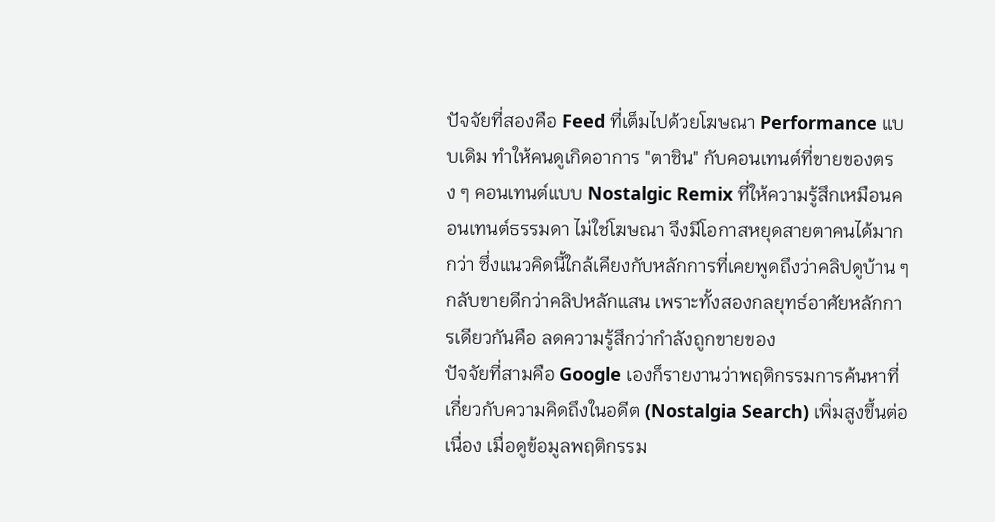ปัจจัยที่สองคือ Feed ที่เต็มไปด้วยโฆษณา Performance แบบเดิม ทำให้คนดูเกิดอาการ "ตาชิน" กับคอนเทนต์ที่ขายของตรง ๆ คอนเทนต์แบบ Nostalgic Remix ที่ให้ความรู้สึกเหมือนคอนเทนต์ธรรมดา ไม่ใช่โฆษณา จึงมีโอกาสหยุดสายตาคนได้มากกว่า ซึ่งแนวคิดนี้ใกล้เคียงกับหลักการที่เคยพูดถึงว่าคลิปดูบ้าน ๆ กลับขายดีกว่าคลิปหลักแสน เพราะทั้งสองกลยุทธ์อาศัยหลักการเดียวกันคือ ลดความรู้สึกว่ากำลังถูกขายของ
ปัจจัยที่สามคือ Google เองก็รายงานว่าพฤติกรรมการค้นหาที่เกี่ยวกับความคิดถึงในอดีต (Nostalgia Search) เพิ่มสูงขึ้นต่อเนื่อง เมื่อดูข้อมูลพฤติกรรม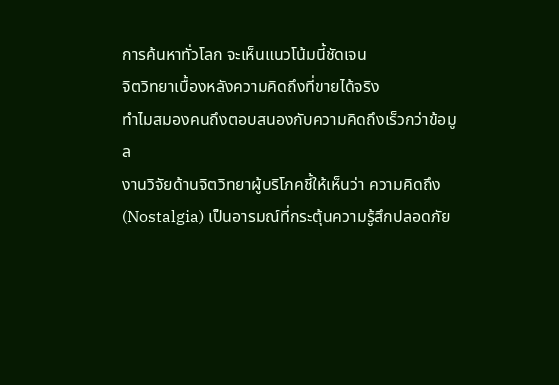การค้นหาทั่วโลก จะเห็นแนวโน้มนี้ชัดเจน
จิตวิทยาเบื้องหลังความคิดถึงที่ขายได้จริง
ทำไมสมองคนถึงตอบสนองกับความคิดถึงเร็วกว่าข้อมูล
งานวิจัยด้านจิตวิทยาผู้บริโภคชี้ให้เห็นว่า ความคิดถึง (Nostalgia) เป็นอารมณ์ที่กระตุ้นความรู้สึกปลอดภัย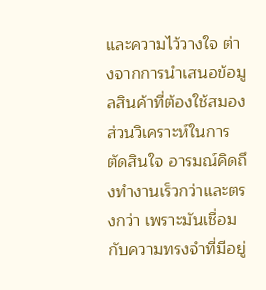และความไว้วางใจ ต่างจากการนำเสนอข้อมูลสินค้าที่ต้องใช้สมองส่วนวิเคราะห์ในการตัดสินใจ อารมณ์คิดถึงทำงานเร็วกว่าและตรงกว่า เพราะมันเชื่อมกับความทรงจำที่มีอยู่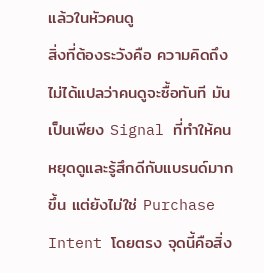แล้วในหัวคนดู
สิ่งที่ต้องระวังคือ ความคิดถึงไม่ได้แปลว่าคนดูจะซื้อทันที มันเป็นเพียง Signal ที่ทำให้คนหยุดดูและรู้สึกดีกับแบรนด์มากขึ้น แต่ยังไม่ใช่ Purchase Intent โดยตรง จุดนี้คือสิ่ง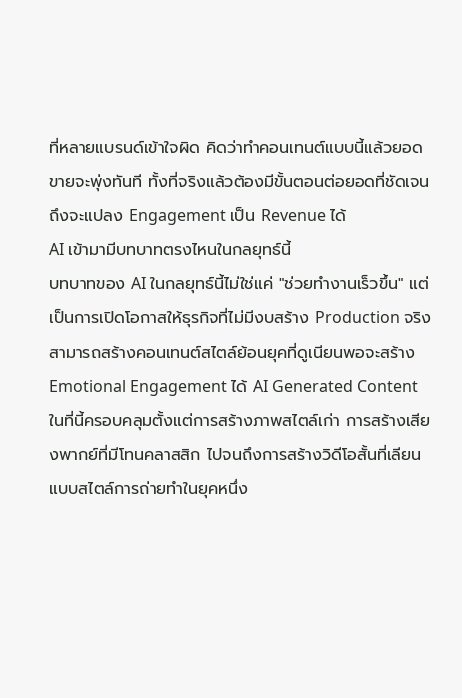ที่หลายแบรนด์เข้าใจผิด คิดว่าทำคอนเทนต์แบบนี้แล้วยอดขายจะพุ่งทันที ทั้งที่จริงแล้วต้องมีขั้นตอนต่อยอดที่ชัดเจน ถึงจะแปลง Engagement เป็น Revenue ได้
AI เข้ามามีบทบาทตรงไหนในกลยุทธ์นี้
บทบาทของ AI ในกลยุทธ์นี้ไม่ใช่แค่ "ช่วยทำงานเร็วขึ้น" แต่เป็นการเปิดโอกาสให้ธุรกิจที่ไม่มีงบสร้าง Production จริง สามารถสร้างคอนเทนต์สไตล์ย้อนยุคที่ดูเนียนพอจะสร้าง Emotional Engagement ได้ AI Generated Content ในที่นี้ครอบคลุมตั้งแต่การสร้างภาพสไตล์เก่า การสร้างเสียงพากย์ที่มีโทนคลาสสิก ไปจนถึงการสร้างวิดีโอสั้นที่เลียนแบบสไตล์การถ่ายทำในยุคหนึ่ง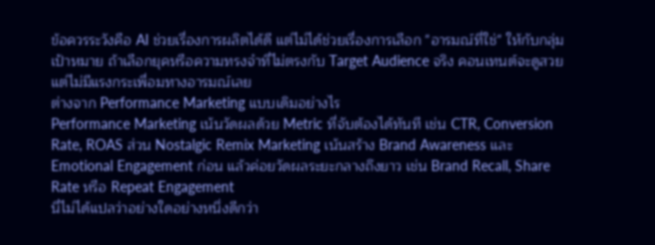ข้อควรระวังคือ AI ช่วยเรื่องการผลิตได้ดี แต่ไม่ได้ช่วยเรื่องการเลือก "อารมณ์ที่ใช่" ให้กับกลุ่มเป้าหมาย ถ้าเลือกยุคหรือความทรงจำที่ไม่ตรงกับ Target Audience จริง คอนเทนต์จะดูสวยแต่ไม่มีแรงกระเพื่อมทางอารมณ์เลย
ต่างจาก Performance Marketing แบบเดิมอย่างไร
Performance Marketing เน้นวัดผลด้วย Metric ที่จับต้องได้ทันที เช่น CTR, Conversion Rate, ROAS ส่วน Nostalgic Remix Marketing เน้นสร้าง Brand Awareness และ Emotional Engagement ก่อน แล้วค่อยวัดผลระยะกลางถึงยาว เช่น Brand Recall, Share Rate หรือ Repeat Engagement
นี่ไม่ได้แปลว่าอย่างใดอย่างหนึ่งดีกว่า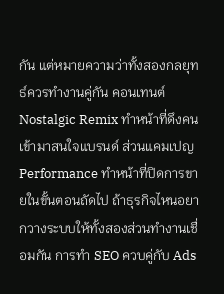กัน แต่หมายความว่าทั้งสองกลยุทธ์ควรทำงานคู่กัน คอนเทนต์ Nostalgic Remix ทำหน้าที่ดึงคนเข้ามาสนใจแบรนด์ ส่วนแคมเปญ Performance ทำหน้าที่ปิดการขายในขั้นตอนถัดไป ถ้าธุรกิจไหนอยากวางระบบให้ทั้งสองส่วนทำงานเชื่อมกัน การทำ SEO ควบคู่กับ Ads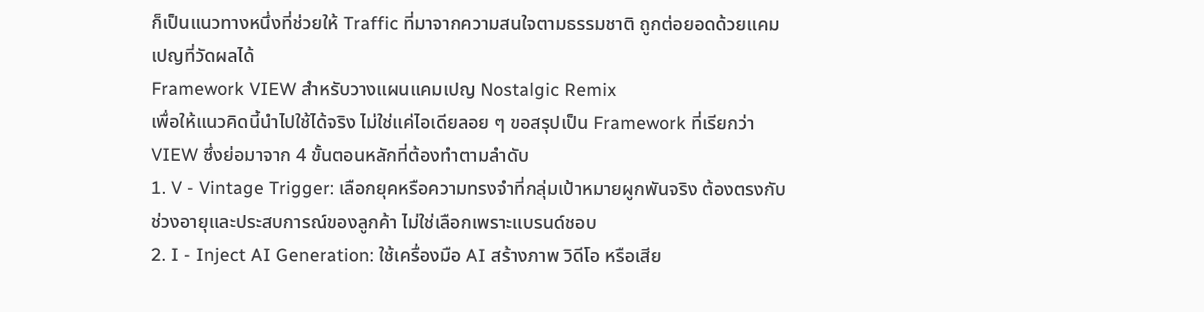ก็เป็นแนวทางหนึ่งที่ช่วยให้ Traffic ที่มาจากความสนใจตามธรรมชาติ ถูกต่อยอดด้วยแคมเปญที่วัดผลได้
Framework VIEW สำหรับวางแผนแคมเปญ Nostalgic Remix
เพื่อให้แนวคิดนี้นำไปใช้ได้จริง ไม่ใช่แค่ไอเดียลอย ๆ ขอสรุปเป็น Framework ที่เรียกว่า VIEW ซึ่งย่อมาจาก 4 ขั้นตอนหลักที่ต้องทำตามลำดับ
1. V - Vintage Trigger: เลือกยุคหรือความทรงจำที่กลุ่มเป้าหมายผูกพันจริง ต้องตรงกับช่วงอายุและประสบการณ์ของลูกค้า ไม่ใช่เลือกเพราะแบรนด์ชอบ
2. I - Inject AI Generation: ใช้เครื่องมือ AI สร้างภาพ วิดีโอ หรือเสีย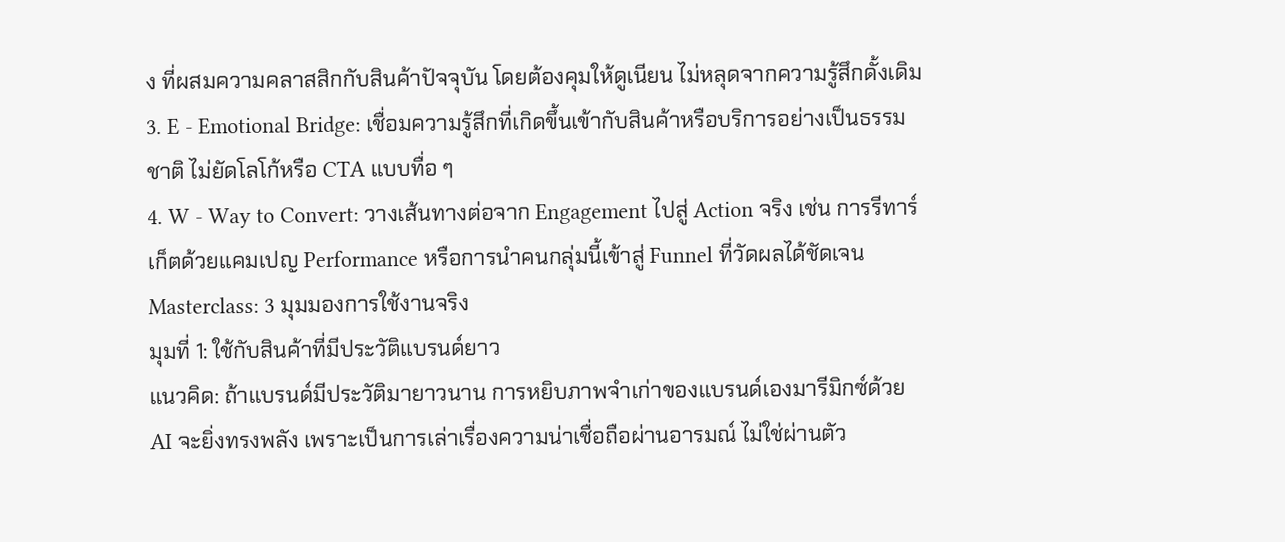ง ที่ผสมความคลาสสิกกับสินค้าปัจจุบัน โดยต้องคุมให้ดูเนียน ไม่หลุดจากความรู้สึกดั้งเดิม
3. E - Emotional Bridge: เชื่อมความรู้สึกที่เกิดขึ้นเข้ากับสินค้าหรือบริการอย่างเป็นธรรมชาติ ไม่ยัดโลโก้หรือ CTA แบบทื่อ ๆ
4. W - Way to Convert: วางเส้นทางต่อจาก Engagement ไปสู่ Action จริง เช่น การรีทาร์เก็ตด้วยแคมเปญ Performance หรือการนำคนกลุ่มนี้เข้าสู่ Funnel ที่วัดผลได้ชัดเจน
Masterclass: 3 มุมมองการใช้งานจริง
มุมที่ 1: ใช้กับสินค้าที่มีประวัติแบรนด์ยาว
แนวคิด: ถ้าแบรนด์มีประวัติมายาวนาน การหยิบภาพจำเก่าของแบรนด์เองมารีมิกซ์ด้วย AI จะยิ่งทรงพลัง เพราะเป็นการเล่าเรื่องความน่าเชื่อถือผ่านอารมณ์ ไม่ใช่ผ่านตัว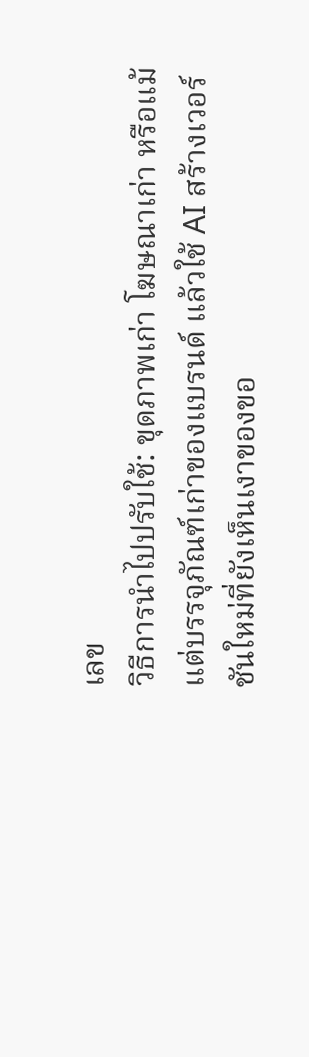เลข
วิธีการนำไปปรับใช้: ขุดภาพเก่า โฆษณาเก่า หรือแม้แต่บรรจุภัณฑ์เก่าของแบรนด์ แล้วใช้ AI สร้างเวอร์ชันใหม่ที่ยังเห็นเงาของขอ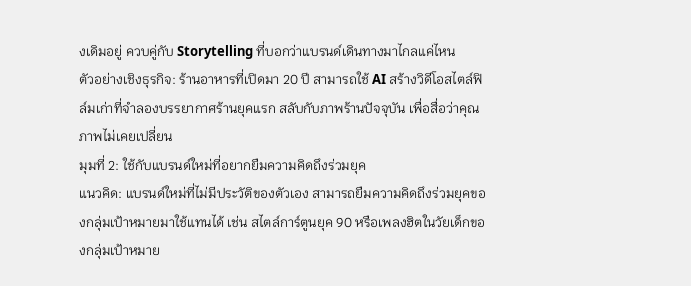งเดิมอยู่ ควบคู่กับ Storytelling ที่บอกว่าแบรนด์เดินทางมาไกลแค่ไหน
ตัวอย่างเชิงธุรกิจ: ร้านอาหารที่เปิดมา 20 ปี สามารถใช้ AI สร้างวิดีโอสไตล์ฟิล์มเก่าที่จำลองบรรยากาศร้านยุคแรก สลับกับภาพร้านปัจจุบัน เพื่อสื่อว่าคุณภาพไม่เคยเปลี่ยน
มุมที่ 2: ใช้กับแบรนด์ใหม่ที่อยากยืมความคิดถึงร่วมยุค
แนวคิด: แบรนด์ใหม่ที่ไม่มีประวัติของตัวเอง สามารถยืมความคิดถึงร่วมยุคของกลุ่มเป้าหมายมาใช้แทนได้ เช่น สไตล์การ์ตูนยุค 90 หรือเพลงฮิตในวัยเด็กของกลุ่มเป้าหมาย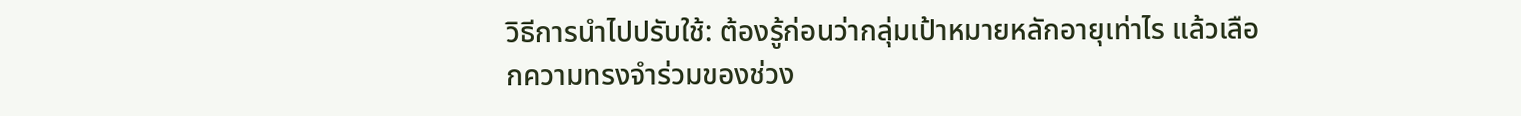วิธีการนำไปปรับใช้: ต้องรู้ก่อนว่ากลุ่มเป้าหมายหลักอายุเท่าไร แล้วเลือกความทรงจำร่วมของช่วง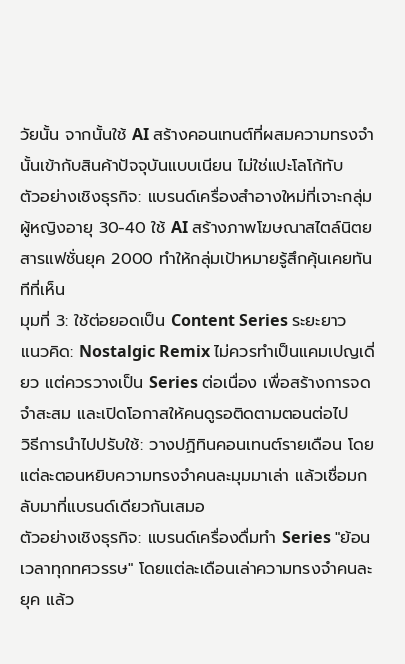วัยนั้น จากนั้นใช้ AI สร้างคอนเทนต์ที่ผสมความทรงจำนั้นเข้ากับสินค้าปัจจุบันแบบเนียน ไม่ใช่แปะโลโก้ทับ
ตัวอย่างเชิงธุรกิจ: แบรนด์เครื่องสำอางใหม่ที่เจาะกลุ่มผู้หญิงอายุ 30-40 ใช้ AI สร้างภาพโฆษณาสไตล์นิตยสารแฟชั่นยุค 2000 ทำให้กลุ่มเป้าหมายรู้สึกคุ้นเคยทันทีที่เห็น
มุมที่ 3: ใช้ต่อยอดเป็น Content Series ระยะยาว
แนวคิด: Nostalgic Remix ไม่ควรทำเป็นแคมเปญเดี่ยว แต่ควรวางเป็น Series ต่อเนื่อง เพื่อสร้างการจดจำสะสม และเปิดโอกาสให้คนดูรอติดตามตอนต่อไป
วิธีการนำไปปรับใช้: วางปฏิทินคอนเทนต์รายเดือน โดยแต่ละตอนหยิบความทรงจำคนละมุมมาเล่า แล้วเชื่อมกลับมาที่แบรนด์เดียวกันเสมอ
ตัวอย่างเชิงธุรกิจ: แบรนด์เครื่องดื่มทำ Series "ย้อนเวลาทุกทศวรรษ" โดยแต่ละเดือนเล่าความทรงจำคนละยุค แล้ว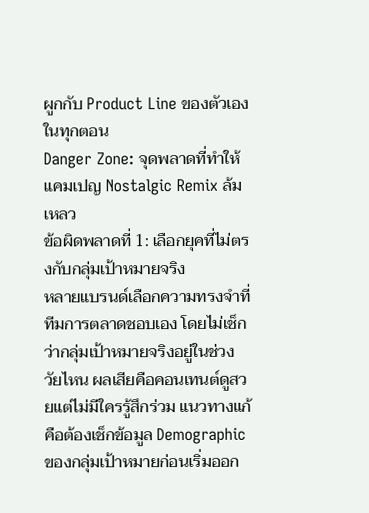ผูกกับ Product Line ของตัวเองในทุกตอน
Danger Zone: จุดพลาดที่ทำให้แคมเปญ Nostalgic Remix ล้มเหลว
ข้อผิดพลาดที่ 1: เลือกยุคที่ไม่ตรงกับกลุ่มเป้าหมายจริง
หลายแบรนด์เลือกความทรงจำที่ทีมการตลาดชอบเอง โดยไม่เช็กว่ากลุ่มเป้าหมายจริงอยู่ในช่วงวัยไหน ผลเสียคือคอนเทนต์ดูสวยแต่ไม่มีใครรู้สึกร่วม แนวทางแก้คือต้องเช็กข้อมูล Demographic ของกลุ่มเป้าหมายก่อนเริ่มออก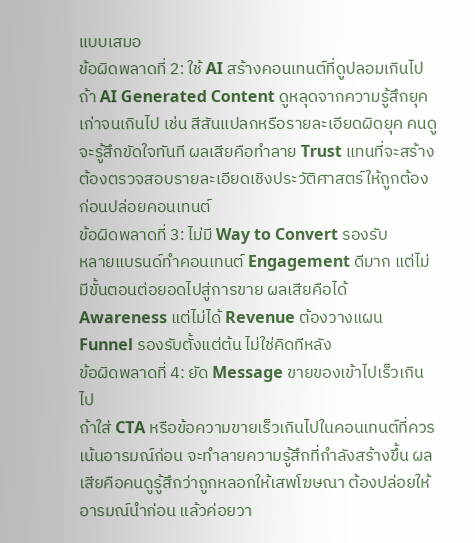แบบเสมอ
ข้อผิดพลาดที่ 2: ใช้ AI สร้างคอนเทนต์ที่ดูปลอมเกินไป
ถ้า AI Generated Content ดูหลุดจากความรู้สึกยุคเก่าจนเกินไป เช่น สีสันแปลกหรือรายละเอียดผิดยุค คนดูจะรู้สึกขัดใจทันที ผลเสียคือทำลาย Trust แทนที่จะสร้าง ต้องตรวจสอบรายละเอียดเชิงประวัติศาสตร์ให้ถูกต้องก่อนปล่อยคอนเทนต์
ข้อผิดพลาดที่ 3: ไม่มี Way to Convert รองรับ
หลายแบรนด์ทำคอนเทนต์ Engagement ดีมาก แต่ไม่มีขั้นตอนต่อยอดไปสู่การขาย ผลเสียคือได้ Awareness แต่ไม่ได้ Revenue ต้องวางแผน Funnel รองรับตั้งแต่ต้น ไม่ใช่คิดทีหลัง
ข้อผิดพลาดที่ 4: ยัด Message ขายของเข้าไปเร็วเกินไป
ถ้าใส่ CTA หรือข้อความขายเร็วเกินไปในคอนเทนต์ที่ควรเน้นอารมณ์ก่อน จะทำลายความรู้สึกที่กำลังสร้างขึ้น ผลเสียคือคนดูรู้สึกว่าถูกหลอกให้เสพโฆษณา ต้องปล่อยให้อารมณ์นำก่อน แล้วค่อยวา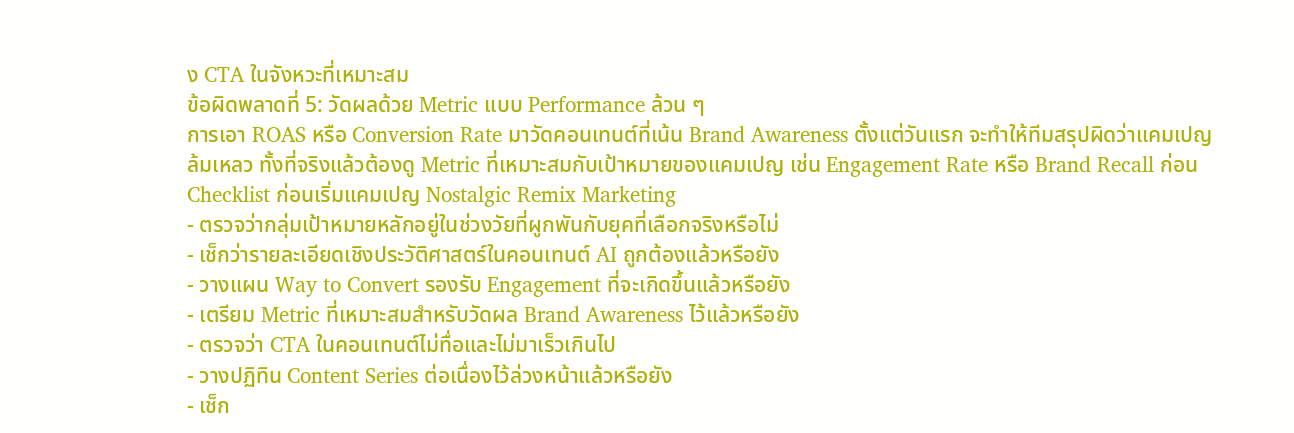ง CTA ในจังหวะที่เหมาะสม
ข้อผิดพลาดที่ 5: วัดผลด้วย Metric แบบ Performance ล้วน ๆ
การเอา ROAS หรือ Conversion Rate มาวัดคอนเทนต์ที่เน้น Brand Awareness ตั้งแต่วันแรก จะทำให้ทีมสรุปผิดว่าแคมเปญล้มเหลว ทั้งที่จริงแล้วต้องดู Metric ที่เหมาะสมกับเป้าหมายของแคมเปญ เช่น Engagement Rate หรือ Brand Recall ก่อน
Checklist ก่อนเริ่มแคมเปญ Nostalgic Remix Marketing
- ตรวจว่ากลุ่มเป้าหมายหลักอยู่ในช่วงวัยที่ผูกพันกับยุคที่เลือกจริงหรือไม่
- เช็กว่ารายละเอียดเชิงประวัติศาสตร์ในคอนเทนต์ AI ถูกต้องแล้วหรือยัง
- วางแผน Way to Convert รองรับ Engagement ที่จะเกิดขึ้นแล้วหรือยัง
- เตรียม Metric ที่เหมาะสมสำหรับวัดผล Brand Awareness ไว้แล้วหรือยัง
- ตรวจว่า CTA ในคอนเทนต์ไม่ทื่อและไม่มาเร็วเกินไป
- วางปฏิทิน Content Series ต่อเนื่องไว้ล่วงหน้าแล้วหรือยัง
- เช็ก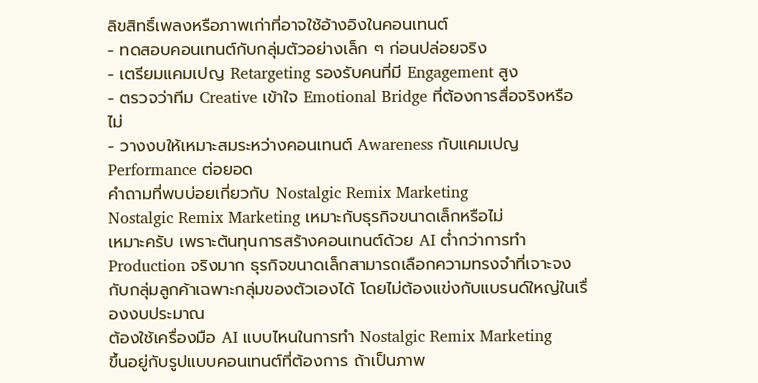ลิขสิทธิ์เพลงหรือภาพเก่าที่อาจใช้อ้างอิงในคอนเทนต์
- ทดสอบคอนเทนต์กับกลุ่มตัวอย่างเล็ก ๆ ก่อนปล่อยจริง
- เตรียมแคมเปญ Retargeting รองรับคนที่มี Engagement สูง
- ตรวจว่าทีม Creative เข้าใจ Emotional Bridge ที่ต้องการสื่อจริงหรือไม่
- วางงบให้เหมาะสมระหว่างคอนเทนต์ Awareness กับแคมเปญ Performance ต่อยอด
คำถามที่พบบ่อยเกี่ยวกับ Nostalgic Remix Marketing
Nostalgic Remix Marketing เหมาะกับธุรกิจขนาดเล็กหรือไม่
เหมาะครับ เพราะต้นทุนการสร้างคอนเทนต์ด้วย AI ต่ำกว่าการทำ Production จริงมาก ธุรกิจขนาดเล็กสามารถเลือกความทรงจำที่เจาะจงกับกลุ่มลูกค้าเฉพาะกลุ่มของตัวเองได้ โดยไม่ต้องแข่งกับแบรนด์ใหญ่ในเรื่องงบประมาณ
ต้องใช้เครื่องมือ AI แบบไหนในการทำ Nostalgic Remix Marketing
ขึ้นอยู่กับรูปแบบคอนเทนต์ที่ต้องการ ถ้าเป็นภาพ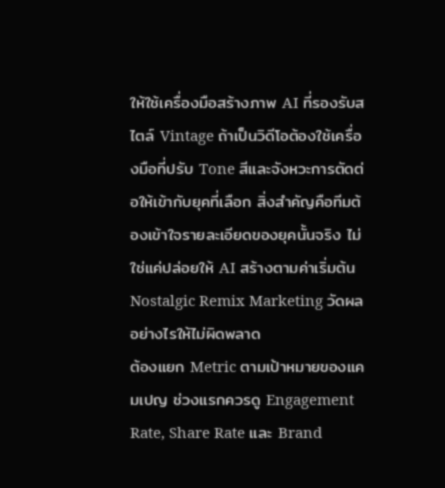ให้ใช้เครื่องมือสร้างภาพ AI ที่รองรับสไตล์ Vintage ถ้าเป็นวิดีโอต้องใช้เครื่องมือที่ปรับ Tone สีและจังหวะการตัดต่อให้เข้ากับยุคที่เลือก สิ่งสำคัญคือทีมต้องเข้าใจรายละเอียดของยุคนั้นจริง ไม่ใช่แค่ปล่อยให้ AI สร้างตามค่าเริ่มต้น
Nostalgic Remix Marketing วัดผลอย่างไรให้ไม่ผิดพลาด
ต้องแยก Metric ตามเป้าหมายของแคมเปญ ช่วงแรกควรดู Engagement Rate, Share Rate และ Brand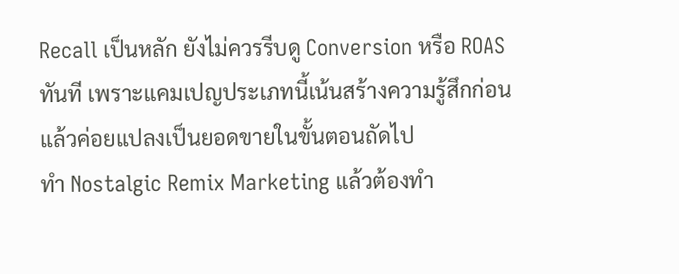Recall เป็นหลัก ยังไม่ควรรีบดู Conversion หรือ ROAS ทันที เพราะแคมเปญประเภทนี้เน้นสร้างความรู้สึกก่อนแล้วค่อยแปลงเป็นยอดขายในขั้นตอนถัดไป
ทำ Nostalgic Remix Marketing แล้วต้องทำ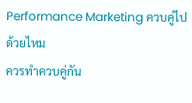Performance Marketing ควบคู่ไปด้วยไหม
ควรทำควบคู่กัน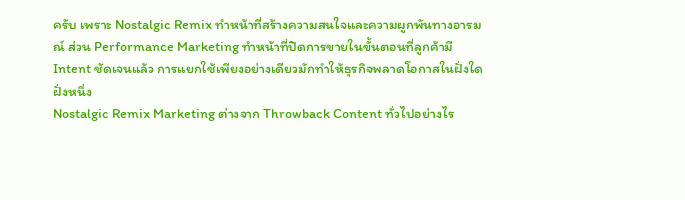ครับ เพราะ Nostalgic Remix ทำหน้าที่สร้างความสนใจและความผูกพันทางอารมณ์ ส่วน Performance Marketing ทำหน้าที่ปิดการขายในขั้นตอนที่ลูกค้ามี Intent ชัดเจนแล้ว การแยกใช้เพียงอย่างเดียวมักทำให้ธุรกิจพลาดโอกาสในฝั่งใดฝั่งหนึ่ง
Nostalgic Remix Marketing ต่างจาก Throwback Content ทั่วไปอย่างไร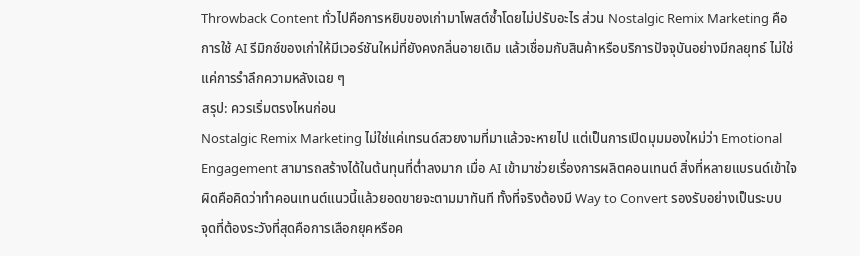Throwback Content ทั่วไปคือการหยิบของเก่ามาโพสต์ซ้ำโดยไม่ปรับอะไร ส่วน Nostalgic Remix Marketing คือการใช้ AI รีมิกซ์ของเก่าให้มีเวอร์ชันใหม่ที่ยังคงกลิ่นอายเดิม แล้วเชื่อมกับสินค้าหรือบริการปัจจุบันอย่างมีกลยุทธ์ ไม่ใช่แค่การรำลึกความหลังเฉย ๆ
สรุป: ควรเริ่มตรงไหนก่อน
Nostalgic Remix Marketing ไม่ใช่แค่เทรนด์สวยงามที่มาแล้วจะหายไป แต่เป็นการเปิดมุมมองใหม่ว่า Emotional Engagement สามารถสร้างได้ในต้นทุนที่ต่ำลงมาก เมื่อ AI เข้ามาช่วยเรื่องการผลิตคอนเทนต์ สิ่งที่หลายแบรนด์เข้าใจผิดคือคิดว่าทำคอนเทนต์แนวนี้แล้วยอดขายจะตามมาทันที ทั้งที่จริงต้องมี Way to Convert รองรับอย่างเป็นระบบ
จุดที่ต้องระวังที่สุดคือการเลือกยุคหรือค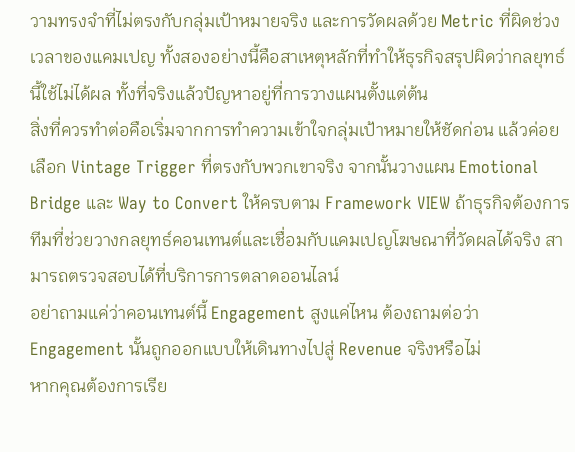วามทรงจำที่ไม่ตรงกับกลุ่มเป้าหมายจริง และการวัดผลด้วย Metric ที่ผิดช่วงเวลาของแคมเปญ ทั้งสองอย่างนี้คือสาเหตุหลักที่ทำให้ธุรกิจสรุปผิดว่ากลยุทธ์นี้ใช้ไม่ได้ผล ทั้งที่จริงแล้วปัญหาอยู่ที่การวางแผนตั้งแต่ต้น
สิ่งที่ควรทำต่อคือเริ่มจากการทำความเข้าใจกลุ่มเป้าหมายให้ชัดก่อน แล้วค่อยเลือก Vintage Trigger ที่ตรงกับพวกเขาจริง จากนั้นวางแผน Emotional Bridge และ Way to Convert ให้ครบตาม Framework VIEW ถ้าธุรกิจต้องการทีมที่ช่วยวางกลยุทธ์คอนเทนต์และเชื่อมกับแคมเปญโฆษณาที่วัดผลได้จริง สามารถตรวจสอบได้ที่บริการการตลาดออนไลน์
อย่าถามแค่ว่าคอนเทนต์นี้ Engagement สูงแค่ไหน ต้องถามต่อว่า Engagement นั้นถูกออกแบบให้เดินทางไปสู่ Revenue จริงหรือไม่
หากคุณต้องการเรีย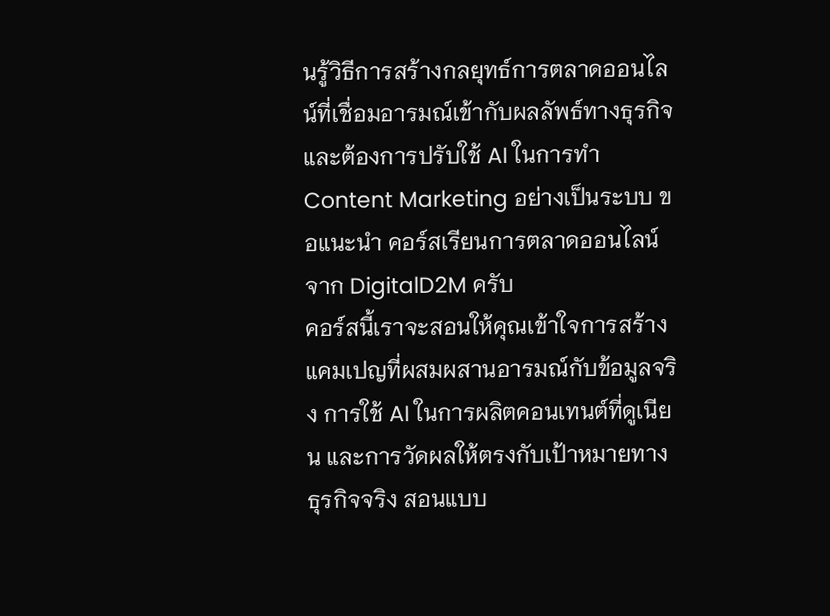นรู้วิธีการสร้างกลยุทธ์การตลาดออนไลน์ที่เชื่อมอารมณ์เข้ากับผลลัพธ์ทางธุรกิจ และต้องการปรับใช้ AI ในการทำ Content Marketing อย่างเป็นระบบ ขอแนะนำ คอร์สเรียนการตลาดออนไลน์ จาก DigitalD2M ครับ
คอร์สนี้เราจะสอนให้คุณเข้าใจการสร้างแคมเปญที่ผสมผสานอารมณ์กับข้อมูลจริง การใช้ AI ในการผลิตคอนเทนต์ที่ดูเนียน และการวัดผลให้ตรงกับเป้าหมายทางธุรกิจจริง สอนแบบ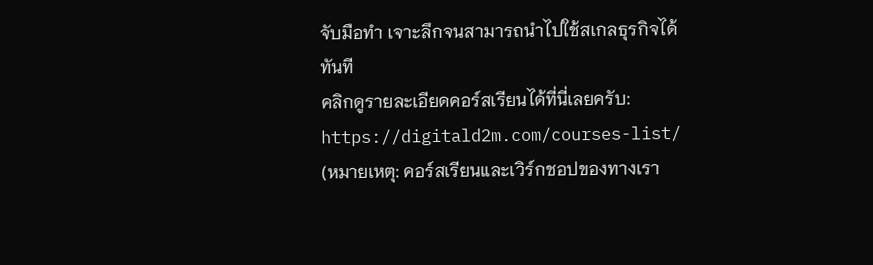จับมือทำ เจาะลึกจนสามารถนำไปใช้สเกลธุรกิจได้ทันที
คลิกดูรายละเอียดคอร์สเรียนได้ที่นี่เลยครับ:
https://digitald2m.com/courses-list/
(หมายเหตุ: คอร์สเรียนและเวิร์กชอปของทางเรา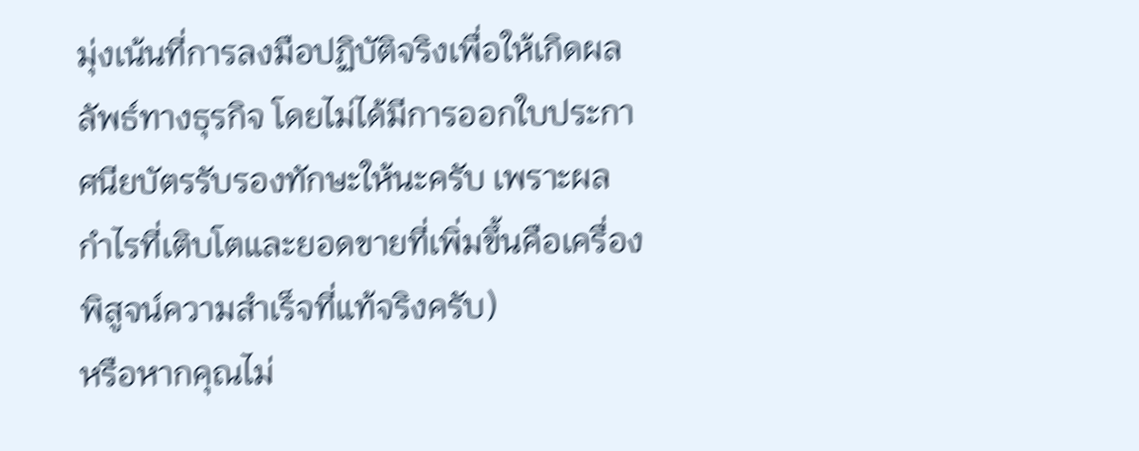มุ่งเน้นที่การลงมือปฏิบัติจริงเพื่อให้เกิดผลลัพธ์ทางธุรกิจ โดยไม่ได้มีการออกใบประกาศนียบัตรรับรองทักษะให้นะครับ เพราะผลกำไรที่เติบโตและยอดขายที่เพิ่มขึ้นคือเครื่องพิสูจน์ความสำเร็จที่แท้จริงครับ)
หรือหากคุณไม่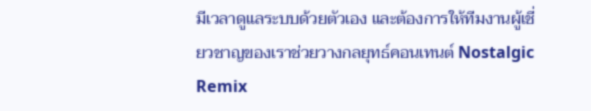มีเวลาดูแลระบบด้วยตัวเอง และต้องการให้ทีมงานผู้เชี่ยวชาญของเราช่วยวางกลยุทธ์คอนเทนต์ Nostalgic Remix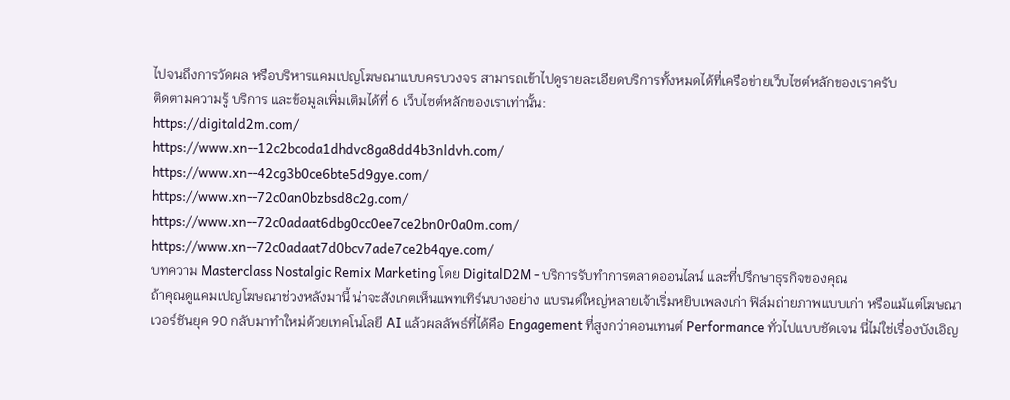ไปจนถึงการวัดผล หรือบริหารแคมเปญโฆษณาแบบครบวงจร สามารถเข้าไปดูรายละเอียดบริการทั้งหมดได้ที่เครือข่ายเว็บไซต์หลักของเราครับ
ติดตามความรู้ บริการ และข้อมูลเพิ่มเติมได้ที่ 6 เว็บไซต์หลักของเราเท่านั้น:
https://digitald2m.com/
https://www.xn--12c2bcoda1dhdvc8ga8dd4b3nldvh.com/
https://www.xn--42cg3b0ce6bte5d9gye.com/
https://www.xn--72c0an0bzbsd8c2g.com/
https://www.xn--72c0adaat6dbg0cc0ee7ce2bn0r0a0m.com/
https://www.xn--72c0adaat7d0bcv7ade7ce2b4qye.com/
บทความ Masterclass Nostalgic Remix Marketing โดย DigitalD2M - บริการรับทำการตลาดออนไลน์ และที่ปรึกษาธุรกิจของคุณ
ถ้าคุณดูแคมเปญโฆษณาช่วงหลังมานี้ น่าจะสังเกตเห็นแพทเทิร์นบางอย่าง แบรนด์ใหญ่หลายเจ้าเริ่มหยิบเพลงเก่า ฟิล์มถ่ายภาพแบบเก่า หรือแม้แต่โฆษณาเวอร์ชันยุค 90 กลับมาทำใหม่ด้วยเทคโนโลยี AI แล้วผลลัพธ์ที่ได้คือ Engagement ที่สูงกว่าคอนเทนต์ Performance ทั่วไปแบบชัดเจน นี่ไม่ใช่เรื่องบังเอิญ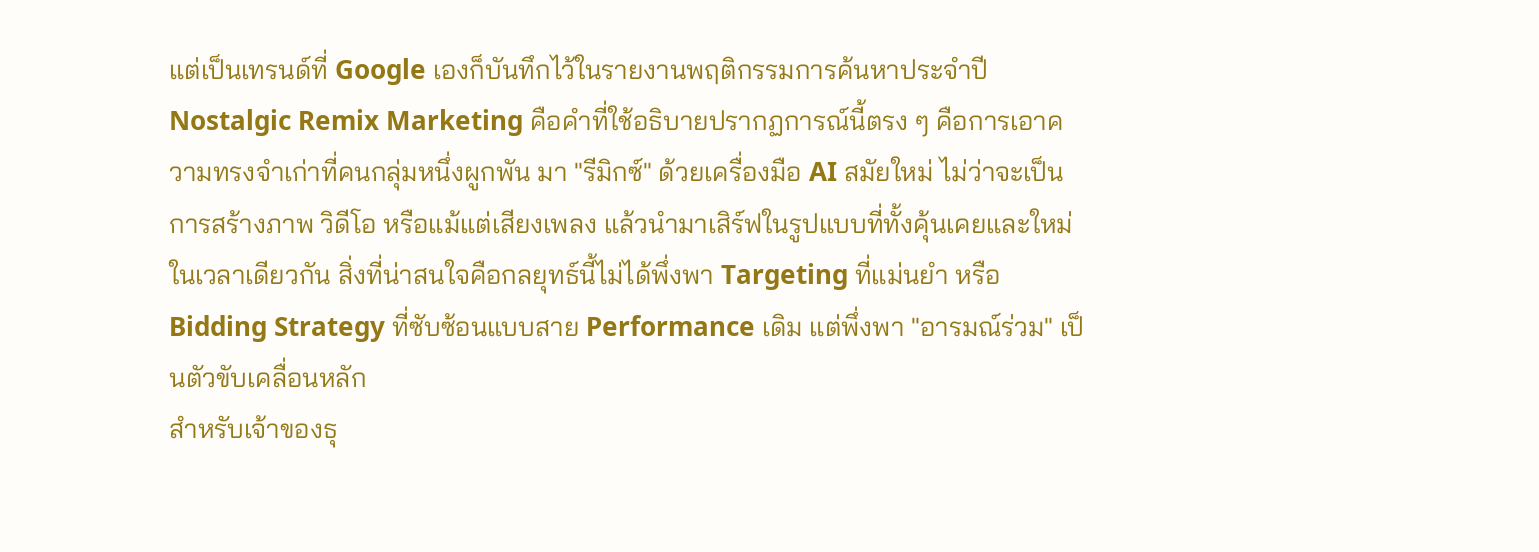แต่เป็นเทรนด์ที่ Google เองก็บันทึกไว้ในรายงานพฤติกรรมการค้นหาประจำปี
Nostalgic Remix Marketing คือคำที่ใช้อธิบายปรากฏการณ์นี้ตรง ๆ คือการเอาความทรงจำเก่าที่คนกลุ่มหนึ่งผูกพัน มา "รีมิกซ์" ด้วยเครื่องมือ AI สมัยใหม่ ไม่ว่าจะเป็นการสร้างภาพ วิดีโอ หรือแม้แต่เสียงเพลง แล้วนำมาเสิร์ฟในรูปแบบที่ทั้งคุ้นเคยและใหม่ในเวลาเดียวกัน สิ่งที่น่าสนใจคือกลยุทธ์นี้ไม่ได้พึ่งพา Targeting ที่แม่นยำ หรือ Bidding Strategy ที่ซับซ้อนแบบสาย Performance เดิม แต่พึ่งพา "อารมณ์ร่วม" เป็นตัวขับเคลื่อนหลัก
สำหรับเจ้าของธุ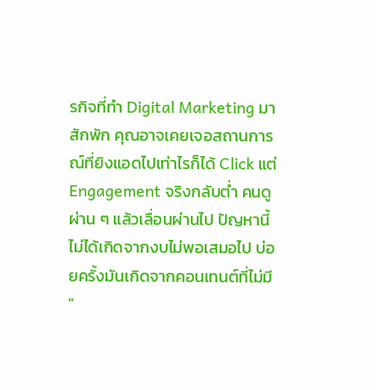รกิจที่ทำ Digital Marketing มาสักพัก คุณอาจเคยเจอสถานการณ์ที่ยิงแอดไปเท่าไรก็ได้ Click แต่ Engagement จริงกลับต่ำ คนดูผ่าน ๆ แล้วเลื่อนผ่านไป ปัญหานี้ไม่ได้เกิดจากงบไม่พอเสมอไป บ่อยครั้งมันเกิดจากคอนเทนต์ที่ไม่มี "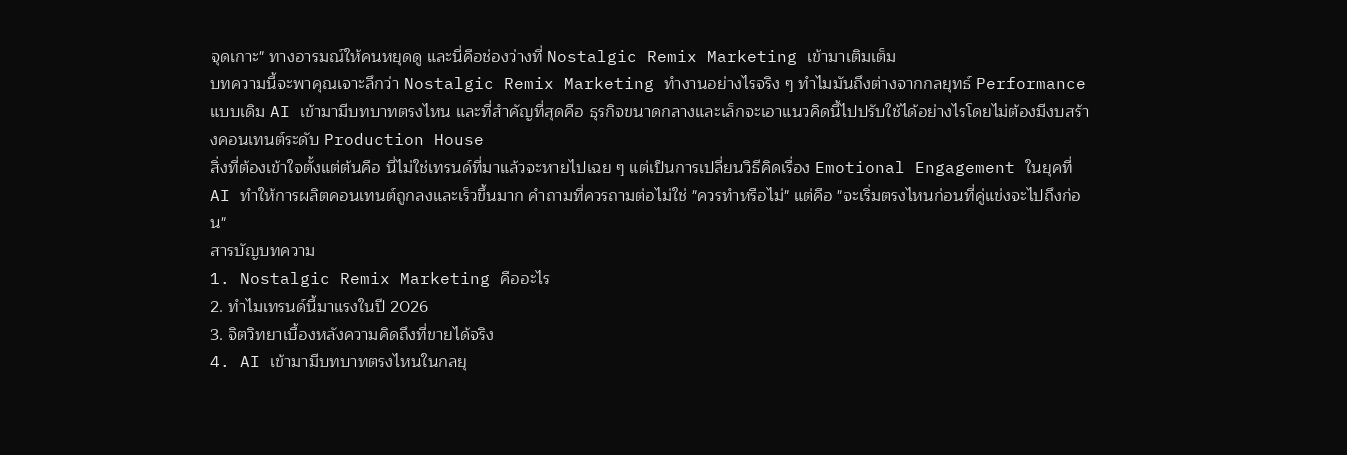จุดเกาะ" ทางอารมณ์ให้คนหยุดดู และนี่คือช่องว่างที่ Nostalgic Remix Marketing เข้ามาเติมเต็ม
บทความนี้จะพาคุณเจาะลึกว่า Nostalgic Remix Marketing ทำงานอย่างไรจริง ๆ ทำไมมันถึงต่างจากกลยุทธ์ Performance แบบเดิม AI เข้ามามีบทบาทตรงไหน และที่สำคัญที่สุดคือ ธุรกิจขนาดกลางและเล็กจะเอาแนวคิดนี้ไปปรับใช้ได้อย่างไรโดยไม่ต้องมีงบสร้างคอนเทนต์ระดับ Production House
สิ่งที่ต้องเข้าใจตั้งแต่ต้นคือ นี่ไม่ใช่เทรนด์ที่มาแล้วจะหายไปเฉย ๆ แต่เป็นการเปลี่ยนวิธีคิดเรื่อง Emotional Engagement ในยุคที่ AI ทำให้การผลิตคอนเทนต์ถูกลงและเร็วขึ้นมาก คำถามที่ควรถามต่อไม่ใช่ "ควรทำหรือไม่" แต่คือ "จะเริ่มตรงไหนก่อนที่คู่แข่งจะไปถึงก่อน"
สารบัญบทความ
1. Nostalgic Remix Marketing คืออะไร
2. ทำไมเทรนด์นี้มาแรงในปี 2026
3. จิตวิทยาเบื้องหลังความคิดถึงที่ขายได้จริง
4. AI เข้ามามีบทบาทตรงไหนในกลยุ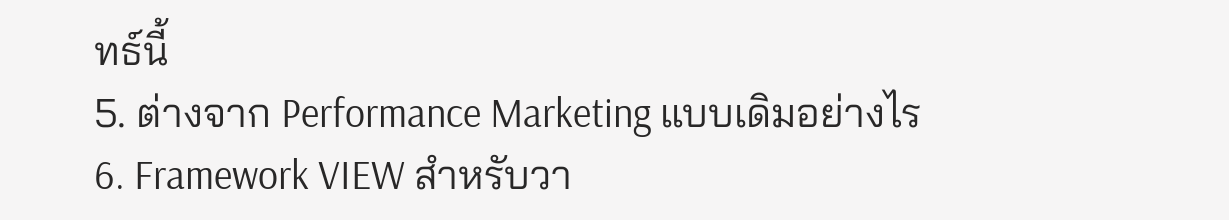ทธ์นี้
5. ต่างจาก Performance Marketing แบบเดิมอย่างไร
6. Framework VIEW สำหรับวา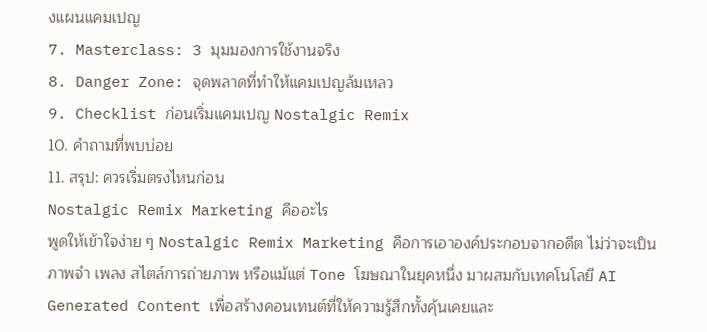งแผนแคมเปญ
7. Masterclass: 3 มุมมองการใช้งานจริง
8. Danger Zone: จุดพลาดที่ทำให้แคมเปญล้มเหลว
9. Checklist ก่อนเริ่มแคมเปญ Nostalgic Remix
10. คำถามที่พบบ่อย
11. สรุป: ควรเริ่มตรงไหนก่อน
Nostalgic Remix Marketing คืออะไร
พูดให้เข้าใจง่าย ๆ Nostalgic Remix Marketing คือการเอาองค์ประกอบจากอดีต ไม่ว่าจะเป็นภาพจำ เพลง สไตล์การถ่ายภาพ หรือแม้แต่ Tone โฆษณาในยุคหนึ่ง มาผสมกับเทคโนโลยี AI Generated Content เพื่อสร้างคอนเทนต์ที่ให้ความรู้สึกทั้งคุ้นเคยและ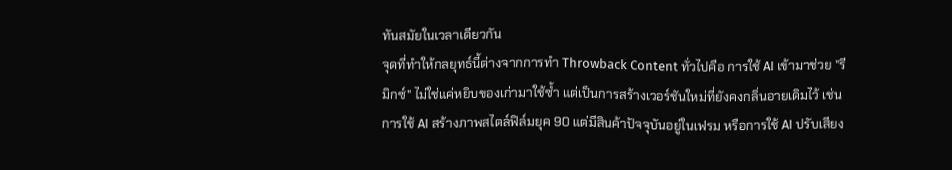ทันสมัยในเวลาเดียวกัน
จุดที่ทำให้กลยุทธ์นี้ต่างจากการทำ Throwback Content ทั่วไปคือ การใช้ AI เข้ามาช่วย "รีมิกซ์" ไม่ใช่แค่หยิบของเก่ามาใช้ซ้ำ แต่เป็นการสร้างเวอร์ชันใหม่ที่ยังคงกลิ่นอายเดิมไว้ เช่น การใช้ AI สร้างภาพสไตล์ฟิล์มยุค 90 แต่มีสินค้าปัจจุบันอยู่ในเฟรม หรือการใช้ AI ปรับเสียง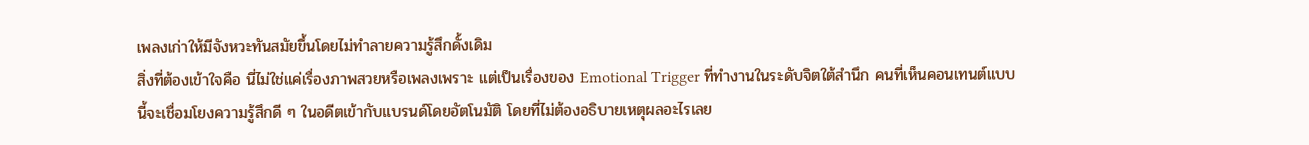เพลงเก่าให้มีจังหวะทันสมัยขึ้นโดยไม่ทำลายความรู้สึกดั้งเดิม
สิ่งที่ต้องเข้าใจคือ นี่ไม่ใช่แค่เรื่องภาพสวยหรือเพลงเพราะ แต่เป็นเรื่องของ Emotional Trigger ที่ทำงานในระดับจิตใต้สำนึก คนที่เห็นคอนเทนต์แบบนี้จะเชื่อมโยงความรู้สึกดี ๆ ในอดีตเข้ากับแบรนด์โดยอัตโนมัติ โดยที่ไม่ต้องอธิบายเหตุผลอะไรเลย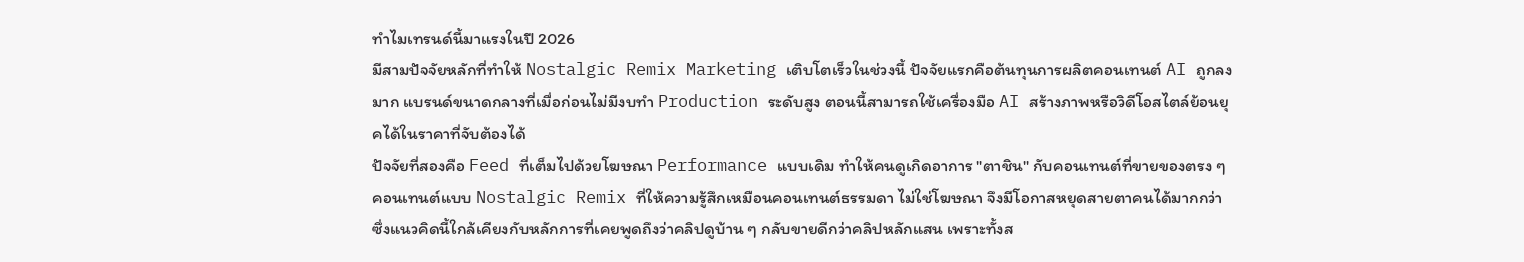ทำไมเทรนด์นี้มาแรงในปี 2026
มีสามปัจจัยหลักที่ทำให้ Nostalgic Remix Marketing เติบโตเร็วในช่วงนี้ ปัจจัยแรกคือต้นทุนการผลิตคอนเทนต์ AI ถูกลงมาก แบรนด์ขนาดกลางที่เมื่อก่อนไม่มีงบทำ Production ระดับสูง ตอนนี้สามารถใช้เครื่องมือ AI สร้างภาพหรือวิดีโอสไตล์ย้อนยุคได้ในราคาที่จับต้องได้
ปัจจัยที่สองคือ Feed ที่เต็มไปด้วยโฆษณา Performance แบบเดิม ทำให้คนดูเกิดอาการ "ตาชิน" กับคอนเทนต์ที่ขายของตรง ๆ คอนเทนต์แบบ Nostalgic Remix ที่ให้ความรู้สึกเหมือนคอนเทนต์ธรรมดา ไม่ใช่โฆษณา จึงมีโอกาสหยุดสายตาคนได้มากกว่า ซึ่งแนวคิดนี้ใกล้เคียงกับหลักการที่เคยพูดถึงว่าคลิปดูบ้าน ๆ กลับขายดีกว่าคลิปหลักแสน เพราะทั้งส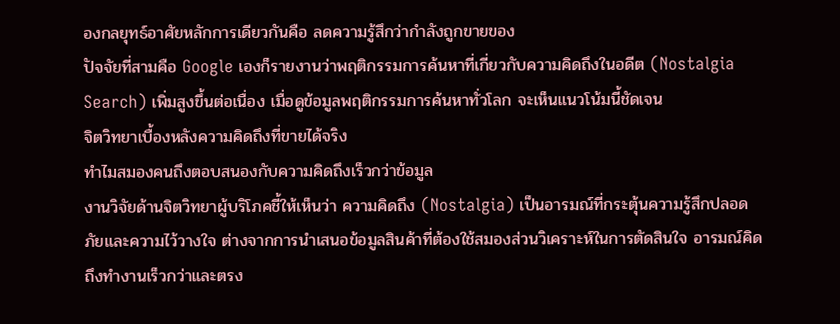องกลยุทธ์อาศัยหลักการเดียวกันคือ ลดความรู้สึกว่ากำลังถูกขายของ
ปัจจัยที่สามคือ Google เองก็รายงานว่าพฤติกรรมการค้นหาที่เกี่ยวกับความคิดถึงในอดีต (Nostalgia Search) เพิ่มสูงขึ้นต่อเนื่อง เมื่อดูข้อมูลพฤติกรรมการค้นหาทั่วโลก จะเห็นแนวโน้มนี้ชัดเจน
จิตวิทยาเบื้องหลังความคิดถึงที่ขายได้จริง
ทำไมสมองคนถึงตอบสนองกับความคิดถึงเร็วกว่าข้อมูล
งานวิจัยด้านจิตวิทยาผู้บริโภคชี้ให้เห็นว่า ความคิดถึง (Nostalgia) เป็นอารมณ์ที่กระตุ้นความรู้สึกปลอดภัยและความไว้วางใจ ต่างจากการนำเสนอข้อมูลสินค้าที่ต้องใช้สมองส่วนวิเคราะห์ในการตัดสินใจ อารมณ์คิดถึงทำงานเร็วกว่าและตรง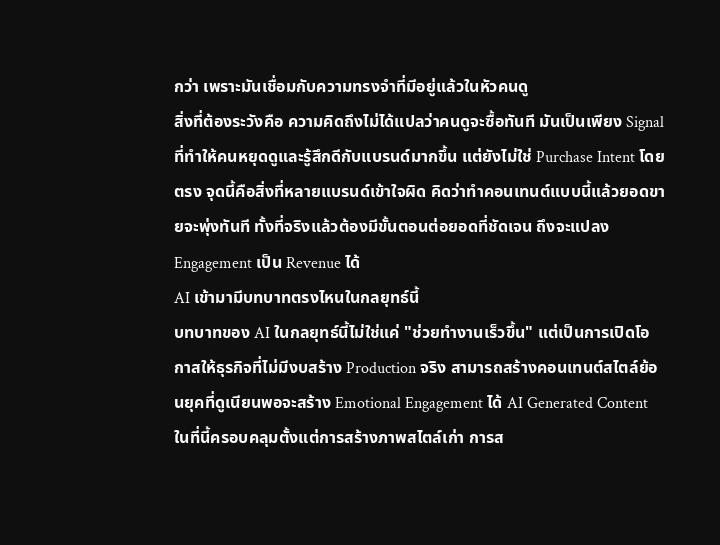กว่า เพราะมันเชื่อมกับความทรงจำที่มีอยู่แล้วในหัวคนดู
สิ่งที่ต้องระวังคือ ความคิดถึงไม่ได้แปลว่าคนดูจะซื้อทันที มันเป็นเพียง Signal ที่ทำให้คนหยุดดูและรู้สึกดีกับแบรนด์มากขึ้น แต่ยังไม่ใช่ Purchase Intent โดยตรง จุดนี้คือสิ่งที่หลายแบรนด์เข้าใจผิด คิดว่าทำคอนเทนต์แบบนี้แล้วยอดขายจะพุ่งทันที ทั้งที่จริงแล้วต้องมีขั้นตอนต่อยอดที่ชัดเจน ถึงจะแปลง Engagement เป็น Revenue ได้
AI เข้ามามีบทบาทตรงไหนในกลยุทธ์นี้
บทบาทของ AI ในกลยุทธ์นี้ไม่ใช่แค่ "ช่วยทำงานเร็วขึ้น" แต่เป็นการเปิดโอกาสให้ธุรกิจที่ไม่มีงบสร้าง Production จริง สามารถสร้างคอนเทนต์สไตล์ย้อนยุคที่ดูเนียนพอจะสร้าง Emotional Engagement ได้ AI Generated Content ในที่นี้ครอบคลุมตั้งแต่การสร้างภาพสไตล์เก่า การส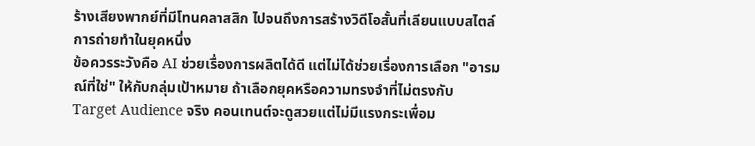ร้างเสียงพากย์ที่มีโทนคลาสสิก ไปจนถึงการสร้างวิดีโอสั้นที่เลียนแบบสไตล์การถ่ายทำในยุคหนึ่ง
ข้อควรระวังคือ AI ช่วยเรื่องการผลิตได้ดี แต่ไม่ได้ช่วยเรื่องการเลือก "อารมณ์ที่ใช่" ให้กับกลุ่มเป้าหมาย ถ้าเลือกยุคหรือความทรงจำที่ไม่ตรงกับ Target Audience จริง คอนเทนต์จะดูสวยแต่ไม่มีแรงกระเพื่อม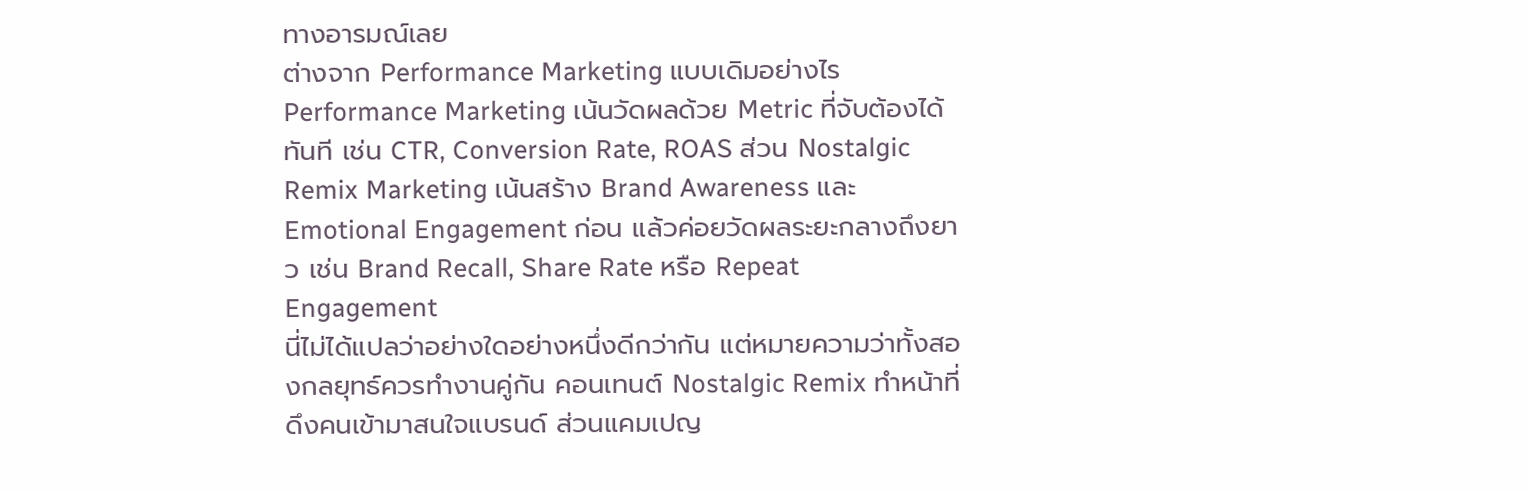ทางอารมณ์เลย
ต่างจาก Performance Marketing แบบเดิมอย่างไร
Performance Marketing เน้นวัดผลด้วย Metric ที่จับต้องได้ทันที เช่น CTR, Conversion Rate, ROAS ส่วน Nostalgic Remix Marketing เน้นสร้าง Brand Awareness และ Emotional Engagement ก่อน แล้วค่อยวัดผลระยะกลางถึงยาว เช่น Brand Recall, Share Rate หรือ Repeat Engagement
นี่ไม่ได้แปลว่าอย่างใดอย่างหนึ่งดีกว่ากัน แต่หมายความว่าทั้งสองกลยุทธ์ควรทำงานคู่กัน คอนเทนต์ Nostalgic Remix ทำหน้าที่ดึงคนเข้ามาสนใจแบรนด์ ส่วนแคมเปญ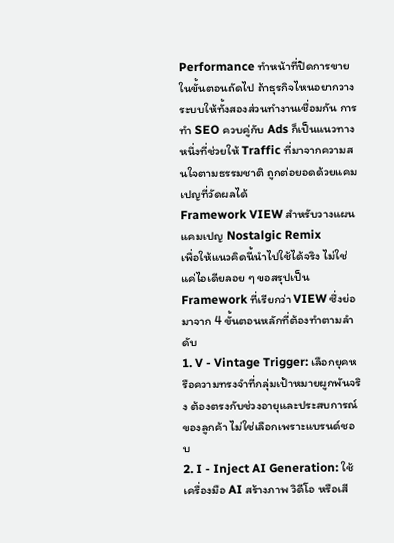Performance ทำหน้าที่ปิดการขายในขั้นตอนถัดไป ถ้าธุรกิจไหนอยากวางระบบให้ทั้งสองส่วนทำงานเชื่อมกัน การทำ SEO ควบคู่กับ Ads ก็เป็นแนวทางหนึ่งที่ช่วยให้ Traffic ที่มาจากความสนใจตามธรรมชาติ ถูกต่อยอดด้วยแคมเปญที่วัดผลได้
Framework VIEW สำหรับวางแผนแคมเปญ Nostalgic Remix
เพื่อให้แนวคิดนี้นำไปใช้ได้จริง ไม่ใช่แค่ไอเดียลอย ๆ ขอสรุปเป็น Framework ที่เรียกว่า VIEW ซึ่งย่อมาจาก 4 ขั้นตอนหลักที่ต้องทำตามลำดับ
1. V - Vintage Trigger: เลือกยุคหรือความทรงจำที่กลุ่มเป้าหมายผูกพันจริง ต้องตรงกับช่วงอายุและประสบการณ์ของลูกค้า ไม่ใช่เลือกเพราะแบรนด์ชอบ
2. I - Inject AI Generation: ใช้เครื่องมือ AI สร้างภาพ วิดีโอ หรือเสี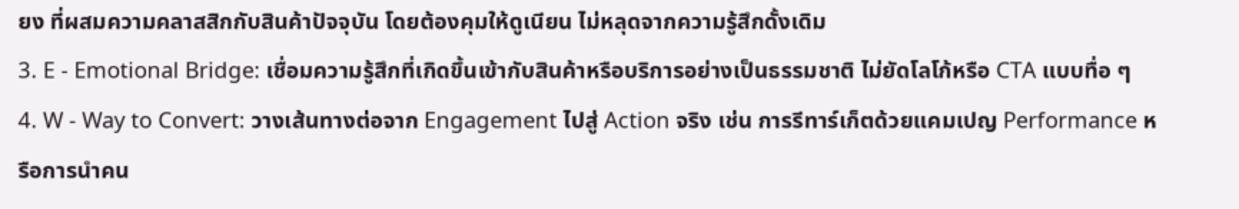ยง ที่ผสมความคลาสสิกกับสินค้าปัจจุบัน โดยต้องคุมให้ดูเนียน ไม่หลุดจากความรู้สึกดั้งเดิม
3. E - Emotional Bridge: เชื่อมความรู้สึกที่เกิดขึ้นเข้ากับสินค้าหรือบริการอย่างเป็นธรรมชาติ ไม่ยัดโลโก้หรือ CTA แบบทื่อ ๆ
4. W - Way to Convert: วางเส้นทางต่อจาก Engagement ไปสู่ Action จริง เช่น การรีทาร์เก็ตด้วยแคมเปญ Performance หรือการนำคน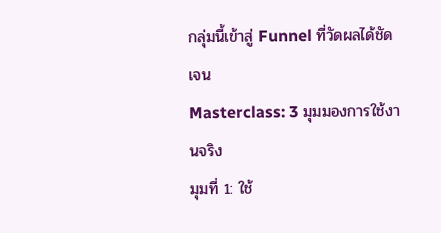กลุ่มนี้เข้าสู่ Funnel ที่วัดผลได้ชัดเจน
Masterclass: 3 มุมมองการใช้งานจริง
มุมที่ 1: ใช้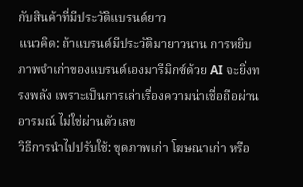กับสินค้าที่มีประวัติแบรนด์ยาว
แนวคิด: ถ้าแบรนด์มีประวัติมายาวนาน การหยิบภาพจำเก่าของแบรนด์เองมารีมิกซ์ด้วย AI จะยิ่งทรงพลัง เพราะเป็นการเล่าเรื่องความน่าเชื่อถือผ่านอารมณ์ ไม่ใช่ผ่านตัวเลข
วิธีการนำไปปรับใช้: ขุดภาพเก่า โฆษณาเก่า หรือ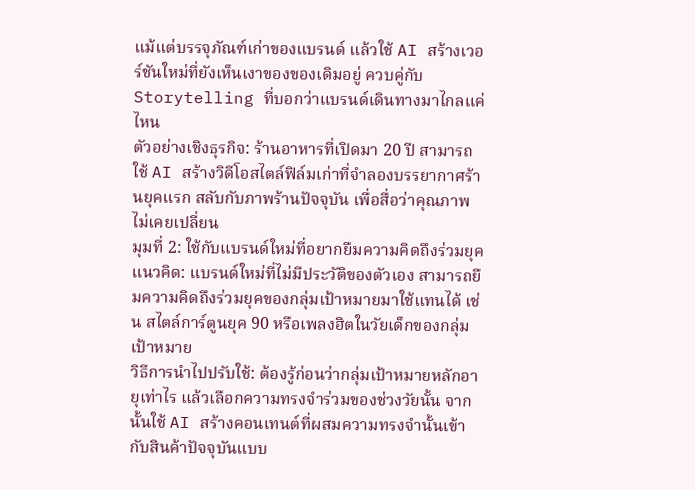แม้แต่บรรจุภัณฑ์เก่าของแบรนด์ แล้วใช้ AI สร้างเวอร์ชันใหม่ที่ยังเห็นเงาของของเดิมอยู่ ควบคู่กับ Storytelling ที่บอกว่าแบรนด์เดินทางมาไกลแค่ไหน
ตัวอย่างเชิงธุรกิจ: ร้านอาหารที่เปิดมา 20 ปี สามารถใช้ AI สร้างวิดีโอสไตล์ฟิล์มเก่าที่จำลองบรรยากาศร้านยุคแรก สลับกับภาพร้านปัจจุบัน เพื่อสื่อว่าคุณภาพไม่เคยเปลี่ยน
มุมที่ 2: ใช้กับแบรนด์ใหม่ที่อยากยืมความคิดถึงร่วมยุค
แนวคิด: แบรนด์ใหม่ที่ไม่มีประวัติของตัวเอง สามารถยืมความคิดถึงร่วมยุคของกลุ่มเป้าหมายมาใช้แทนได้ เช่น สไตล์การ์ตูนยุค 90 หรือเพลงฮิตในวัยเด็กของกลุ่มเป้าหมาย
วิธีการนำไปปรับใช้: ต้องรู้ก่อนว่ากลุ่มเป้าหมายหลักอายุเท่าไร แล้วเลือกความทรงจำร่วมของช่วงวัยนั้น จากนั้นใช้ AI สร้างคอนเทนต์ที่ผสมความทรงจำนั้นเข้ากับสินค้าปัจจุบันแบบ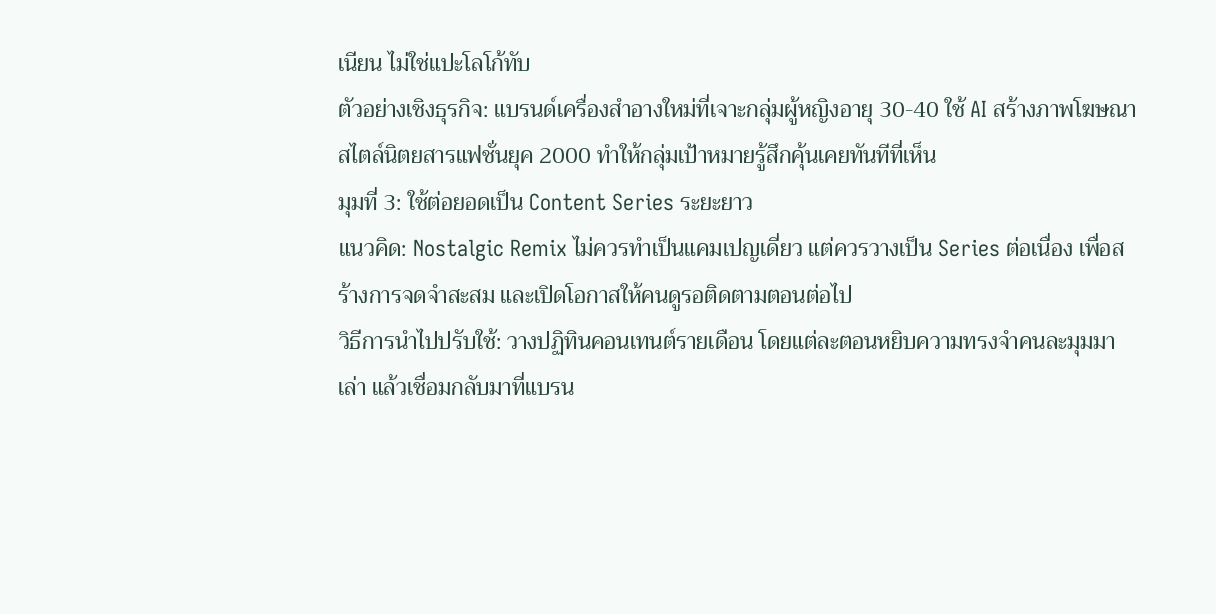เนียน ไม่ใช่แปะโลโก้ทับ
ตัวอย่างเชิงธุรกิจ: แบรนด์เครื่องสำอางใหม่ที่เจาะกลุ่มผู้หญิงอายุ 30-40 ใช้ AI สร้างภาพโฆษณาสไตล์นิตยสารแฟชั่นยุค 2000 ทำให้กลุ่มเป้าหมายรู้สึกคุ้นเคยทันทีที่เห็น
มุมที่ 3: ใช้ต่อยอดเป็น Content Series ระยะยาว
แนวคิด: Nostalgic Remix ไม่ควรทำเป็นแคมเปญเดี่ยว แต่ควรวางเป็น Series ต่อเนื่อง เพื่อสร้างการจดจำสะสม และเปิดโอกาสให้คนดูรอติดตามตอนต่อไป
วิธีการนำไปปรับใช้: วางปฏิทินคอนเทนต์รายเดือน โดยแต่ละตอนหยิบความทรงจำคนละมุมมาเล่า แล้วเชื่อมกลับมาที่แบรน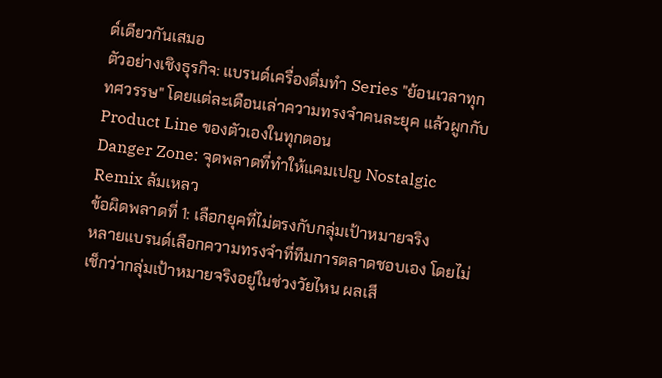ด์เดียวกันเสมอ
ตัวอย่างเชิงธุรกิจ: แบรนด์เครื่องดื่มทำ Series "ย้อนเวลาทุกทศวรรษ" โดยแต่ละเดือนเล่าความทรงจำคนละยุค แล้วผูกกับ Product Line ของตัวเองในทุกตอน
Danger Zone: จุดพลาดที่ทำให้แคมเปญ Nostalgic Remix ล้มเหลว
ข้อผิดพลาดที่ 1: เลือกยุคที่ไม่ตรงกับกลุ่มเป้าหมายจริง
หลายแบรนด์เลือกความทรงจำที่ทีมการตลาดชอบเอง โดยไม่เช็กว่ากลุ่มเป้าหมายจริงอยู่ในช่วงวัยไหน ผลเสี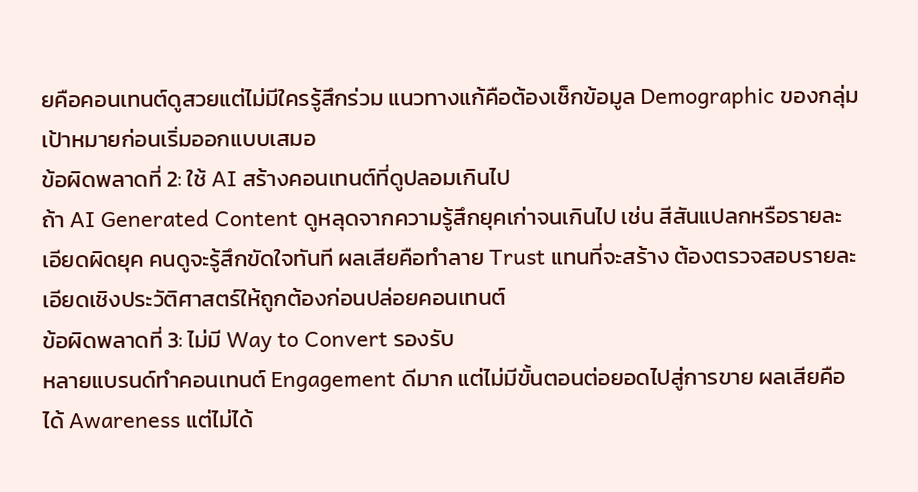ยคือคอนเทนต์ดูสวยแต่ไม่มีใครรู้สึกร่วม แนวทางแก้คือต้องเช็กข้อมูล Demographic ของกลุ่มเป้าหมายก่อนเริ่มออกแบบเสมอ
ข้อผิดพลาดที่ 2: ใช้ AI สร้างคอนเทนต์ที่ดูปลอมเกินไป
ถ้า AI Generated Content ดูหลุดจากความรู้สึกยุคเก่าจนเกินไป เช่น สีสันแปลกหรือรายละเอียดผิดยุค คนดูจะรู้สึกขัดใจทันที ผลเสียคือทำลาย Trust แทนที่จะสร้าง ต้องตรวจสอบรายละเอียดเชิงประวัติศาสตร์ให้ถูกต้องก่อนปล่อยคอนเทนต์
ข้อผิดพลาดที่ 3: ไม่มี Way to Convert รองรับ
หลายแบรนด์ทำคอนเทนต์ Engagement ดีมาก แต่ไม่มีขั้นตอนต่อยอดไปสู่การขาย ผลเสียคือได้ Awareness แต่ไม่ได้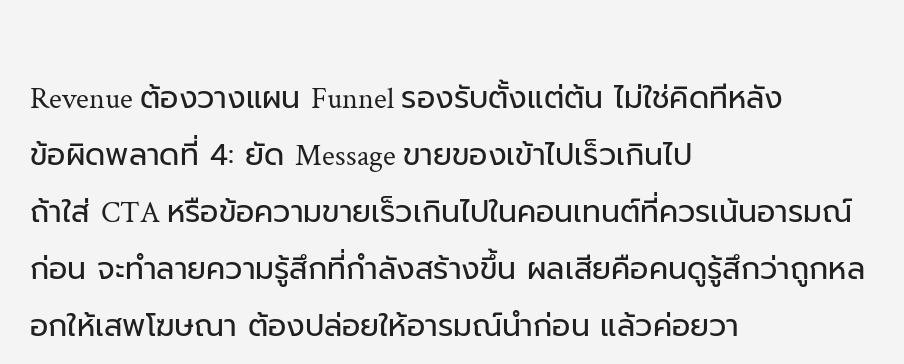Revenue ต้องวางแผน Funnel รองรับตั้งแต่ต้น ไม่ใช่คิดทีหลัง
ข้อผิดพลาดที่ 4: ยัด Message ขายของเข้าไปเร็วเกินไป
ถ้าใส่ CTA หรือข้อความขายเร็วเกินไปในคอนเทนต์ที่ควรเน้นอารมณ์ก่อน จะทำลายความรู้สึกที่กำลังสร้างขึ้น ผลเสียคือคนดูรู้สึกว่าถูกหลอกให้เสพโฆษณา ต้องปล่อยให้อารมณ์นำก่อน แล้วค่อยวา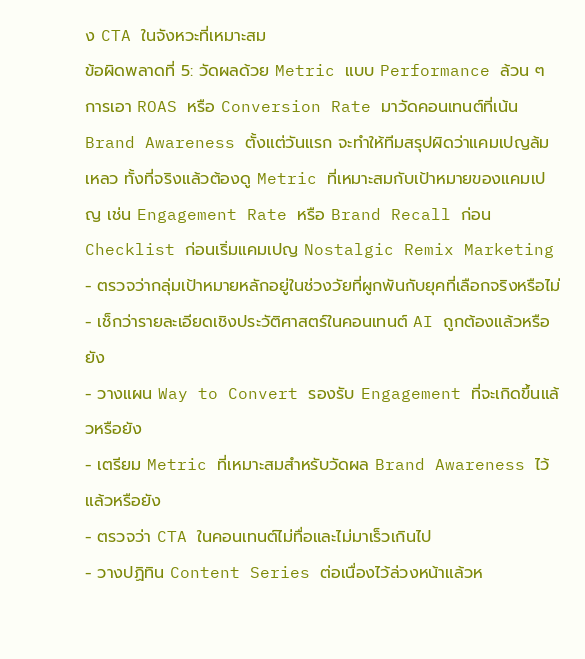ง CTA ในจังหวะที่เหมาะสม
ข้อผิดพลาดที่ 5: วัดผลด้วย Metric แบบ Performance ล้วน ๆ
การเอา ROAS หรือ Conversion Rate มาวัดคอนเทนต์ที่เน้น Brand Awareness ตั้งแต่วันแรก จะทำให้ทีมสรุปผิดว่าแคมเปญล้มเหลว ทั้งที่จริงแล้วต้องดู Metric ที่เหมาะสมกับเป้าหมายของแคมเปญ เช่น Engagement Rate หรือ Brand Recall ก่อน
Checklist ก่อนเริ่มแคมเปญ Nostalgic Remix Marketing
- ตรวจว่ากลุ่มเป้าหมายหลักอยู่ในช่วงวัยที่ผูกพันกับยุคที่เลือกจริงหรือไม่
- เช็กว่ารายละเอียดเชิงประวัติศาสตร์ในคอนเทนต์ AI ถูกต้องแล้วหรือยัง
- วางแผน Way to Convert รองรับ Engagement ที่จะเกิดขึ้นแล้วหรือยัง
- เตรียม Metric ที่เหมาะสมสำหรับวัดผล Brand Awareness ไว้แล้วหรือยัง
- ตรวจว่า CTA ในคอนเทนต์ไม่ทื่อและไม่มาเร็วเกินไป
- วางปฏิทิน Content Series ต่อเนื่องไว้ล่วงหน้าแล้วห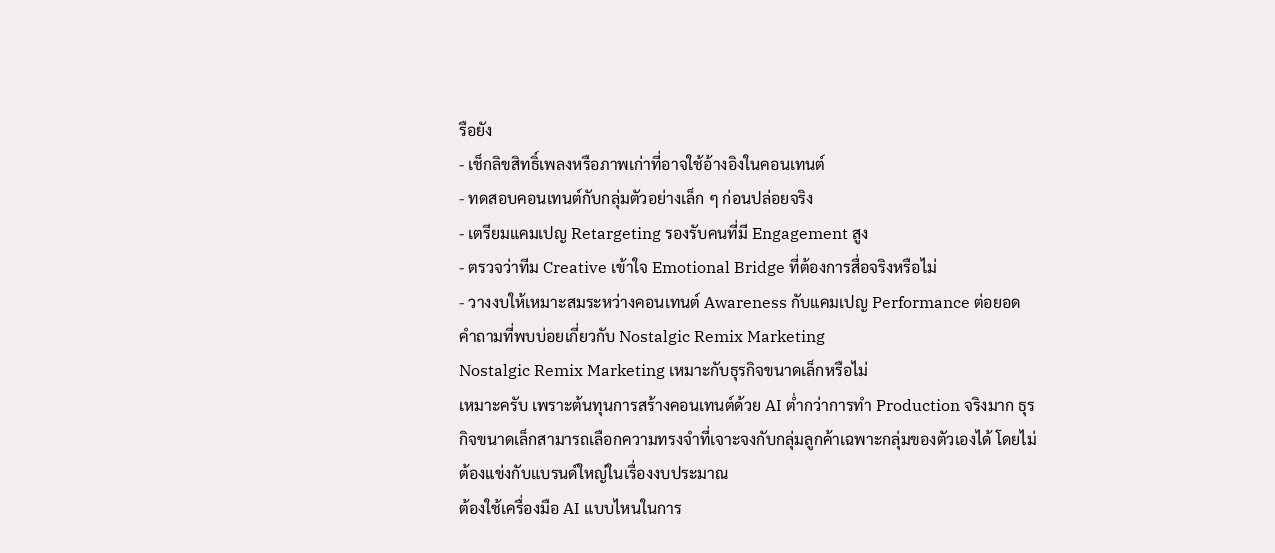รือยัง
- เช็กลิขสิทธิ์เพลงหรือภาพเก่าที่อาจใช้อ้างอิงในคอนเทนต์
- ทดสอบคอนเทนต์กับกลุ่มตัวอย่างเล็ก ๆ ก่อนปล่อยจริง
- เตรียมแคมเปญ Retargeting รองรับคนที่มี Engagement สูง
- ตรวจว่าทีม Creative เข้าใจ Emotional Bridge ที่ต้องการสื่อจริงหรือไม่
- วางงบให้เหมาะสมระหว่างคอนเทนต์ Awareness กับแคมเปญ Performance ต่อยอด
คำถามที่พบบ่อยเกี่ยวกับ Nostalgic Remix Marketing
Nostalgic Remix Marketing เหมาะกับธุรกิจขนาดเล็กหรือไม่
เหมาะครับ เพราะต้นทุนการสร้างคอนเทนต์ด้วย AI ต่ำกว่าการทำ Production จริงมาก ธุรกิจขนาดเล็กสามารถเลือกความทรงจำที่เจาะจงกับกลุ่มลูกค้าเฉพาะกลุ่มของตัวเองได้ โดยไม่ต้องแข่งกับแบรนด์ใหญ่ในเรื่องงบประมาณ
ต้องใช้เครื่องมือ AI แบบไหนในการ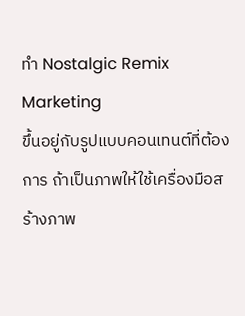ทำ Nostalgic Remix Marketing
ขึ้นอยู่กับรูปแบบคอนเทนต์ที่ต้องการ ถ้าเป็นภาพให้ใช้เครื่องมือสร้างภาพ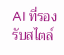AI ที่รองรับสไตล์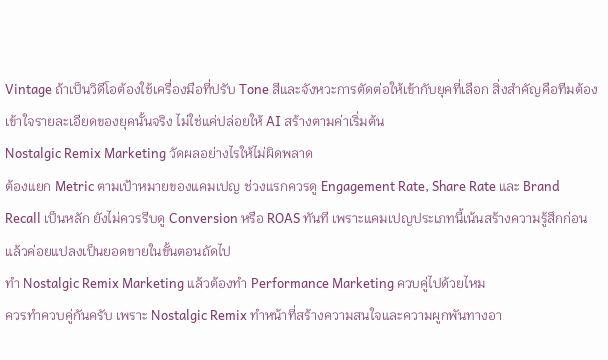Vintage ถ้าเป็นวิดีโอต้องใช้เครื่องมือที่ปรับ Tone สีและจังหวะการตัดต่อให้เข้ากับยุคที่เลือก สิ่งสำคัญคือทีมต้องเข้าใจรายละเอียดของยุคนั้นจริง ไม่ใช่แค่ปล่อยให้ AI สร้างตามค่าเริ่มต้น
Nostalgic Remix Marketing วัดผลอย่างไรให้ไม่ผิดพลาด
ต้องแยก Metric ตามเป้าหมายของแคมเปญ ช่วงแรกควรดู Engagement Rate, Share Rate และ Brand Recall เป็นหลัก ยังไม่ควรรีบดู Conversion หรือ ROAS ทันที เพราะแคมเปญประเภทนี้เน้นสร้างความรู้สึกก่อนแล้วค่อยแปลงเป็นยอดขายในขั้นตอนถัดไป
ทำ Nostalgic Remix Marketing แล้วต้องทำ Performance Marketing ควบคู่ไปด้วยไหม
ควรทำควบคู่กันครับ เพราะ Nostalgic Remix ทำหน้าที่สร้างความสนใจและความผูกพันทางอา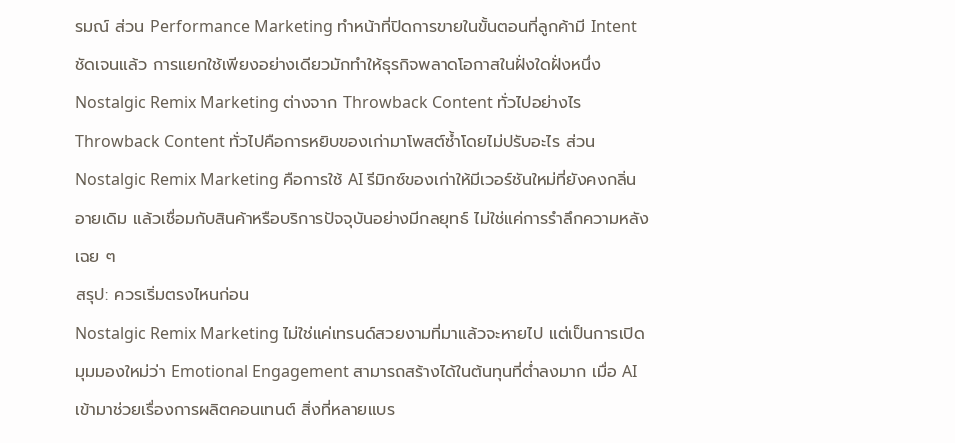รมณ์ ส่วน Performance Marketing ทำหน้าที่ปิดการขายในขั้นตอนที่ลูกค้ามี Intent ชัดเจนแล้ว การแยกใช้เพียงอย่างเดียวมักทำให้ธุรกิจพลาดโอกาสในฝั่งใดฝั่งหนึ่ง
Nostalgic Remix Marketing ต่างจาก Throwback Content ทั่วไปอย่างไร
Throwback Content ทั่วไปคือการหยิบของเก่ามาโพสต์ซ้ำโดยไม่ปรับอะไร ส่วน Nostalgic Remix Marketing คือการใช้ AI รีมิกซ์ของเก่าให้มีเวอร์ชันใหม่ที่ยังคงกลิ่นอายเดิม แล้วเชื่อมกับสินค้าหรือบริการปัจจุบันอย่างมีกลยุทธ์ ไม่ใช่แค่การรำลึกความหลังเฉย ๆ
สรุป: ควรเริ่มตรงไหนก่อน
Nostalgic Remix Marketing ไม่ใช่แค่เทรนด์สวยงามที่มาแล้วจะหายไป แต่เป็นการเปิดมุมมองใหม่ว่า Emotional Engagement สามารถสร้างได้ในต้นทุนที่ต่ำลงมาก เมื่อ AI เข้ามาช่วยเรื่องการผลิตคอนเทนต์ สิ่งที่หลายแบร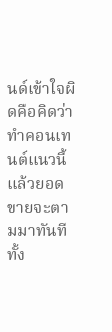นด์เข้าใจผิดคือคิดว่าทำคอนเทนต์แนวนี้แล้วยอดขายจะตามมาทันที ทั้ง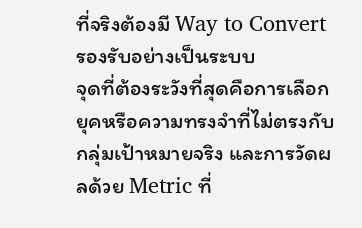ที่จริงต้องมี Way to Convert รองรับอย่างเป็นระบบ
จุดที่ต้องระวังที่สุดคือการเลือกยุคหรือความทรงจำที่ไม่ตรงกับกลุ่มเป้าหมายจริง และการวัดผลด้วย Metric ที่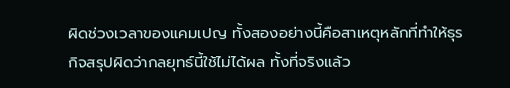ผิดช่วงเวลาของแคมเปญ ทั้งสองอย่างนี้คือสาเหตุหลักที่ทำให้ธุรกิจสรุปผิดว่ากลยุทธ์นี้ใช้ไม่ได้ผล ทั้งที่จริงแล้ว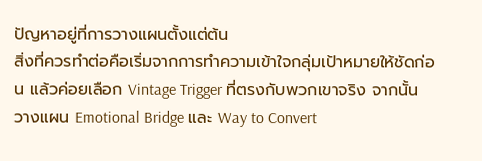ปัญหาอยู่ที่การวางแผนตั้งแต่ต้น
สิ่งที่ควรทำต่อคือเริ่มจากการทำความเข้าใจกลุ่มเป้าหมายให้ชัดก่อน แล้วค่อยเลือก Vintage Trigger ที่ตรงกับพวกเขาจริง จากนั้นวางแผน Emotional Bridge และ Way to Convert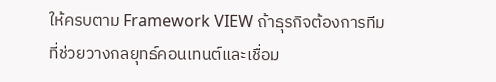ให้ครบตาม Framework VIEW ถ้าธุรกิจต้องการทีมที่ช่วยวางกลยุทธ์คอนเทนต์และเชื่อม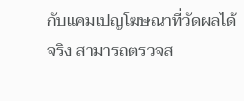กับแคมเปญโฆษณาที่วัดผลได้จริง สามารถตรวจส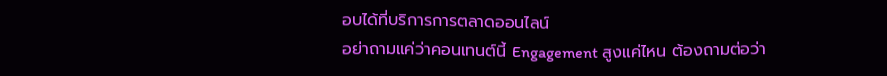อบได้ที่บริการการตลาดออนไลน์
อย่าถามแค่ว่าคอนเทนต์นี้ Engagement สูงแค่ไหน ต้องถามต่อว่า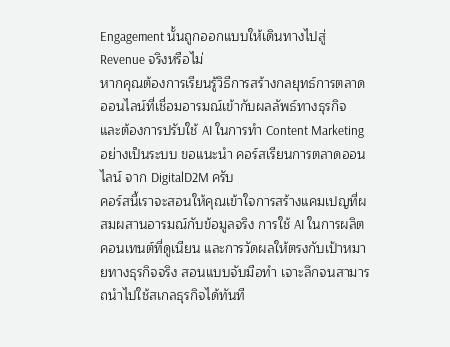Engagement นั้นถูกออกแบบให้เดินทางไปสู่ Revenue จริงหรือไม่
หากคุณต้องการเรียนรู้วิธีการสร้างกลยุทธ์การตลาดออนไลน์ที่เชื่อมอารมณ์เข้ากับผลลัพธ์ทางธุรกิจ และต้องการปรับใช้ AI ในการทำ Content Marketing อย่างเป็นระบบ ขอแนะนำ คอร์สเรียนการตลาดออนไลน์ จาก DigitalD2M ครับ
คอร์สนี้เราจะสอนให้คุณเข้าใจการสร้างแคมเปญที่ผสมผสานอารมณ์กับข้อมูลจริง การใช้ AI ในการผลิตคอนเทนต์ที่ดูเนียน และการวัดผลให้ตรงกับเป้าหมายทางธุรกิจจริง สอนแบบจับมือทำ เจาะลึกจนสามารถนำไปใช้สเกลธุรกิจได้ทันที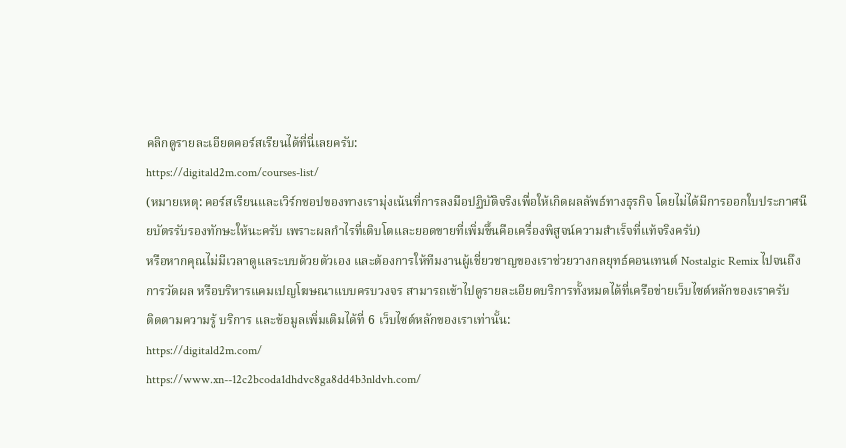คลิกดูรายละเอียดคอร์สเรียนได้ที่นี่เลยครับ:
https://digitald2m.com/courses-list/
(หมายเหตุ: คอร์สเรียนและเวิร์กชอปของทางเรามุ่งเน้นที่การลงมือปฏิบัติจริงเพื่อให้เกิดผลลัพธ์ทางธุรกิจ โดยไม่ได้มีการออกใบประกาศนียบัตรรับรองทักษะให้นะครับ เพราะผลกำไรที่เติบโตและยอดขายที่เพิ่มขึ้นคือเครื่องพิสูจน์ความสำเร็จที่แท้จริงครับ)
หรือหากคุณไม่มีเวลาดูแลระบบด้วยตัวเอง และต้องการให้ทีมงานผู้เชี่ยวชาญของเราช่วยวางกลยุทธ์คอนเทนต์ Nostalgic Remix ไปจนถึงการวัดผล หรือบริหารแคมเปญโฆษณาแบบครบวงจร สามารถเข้าไปดูรายละเอียดบริการทั้งหมดได้ที่เครือข่ายเว็บไซต์หลักของเราครับ
ติดตามความรู้ บริการ และข้อมูลเพิ่มเติมได้ที่ 6 เว็บไซต์หลักของเราเท่านั้น:
https://digitald2m.com/
https://www.xn--12c2bcoda1dhdvc8ga8dd4b3nldvh.com/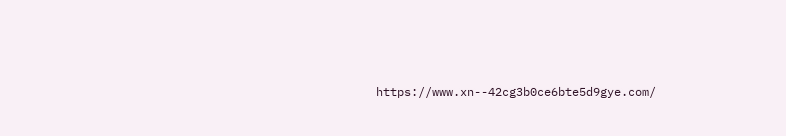https://www.xn--42cg3b0ce6bte5d9gye.com/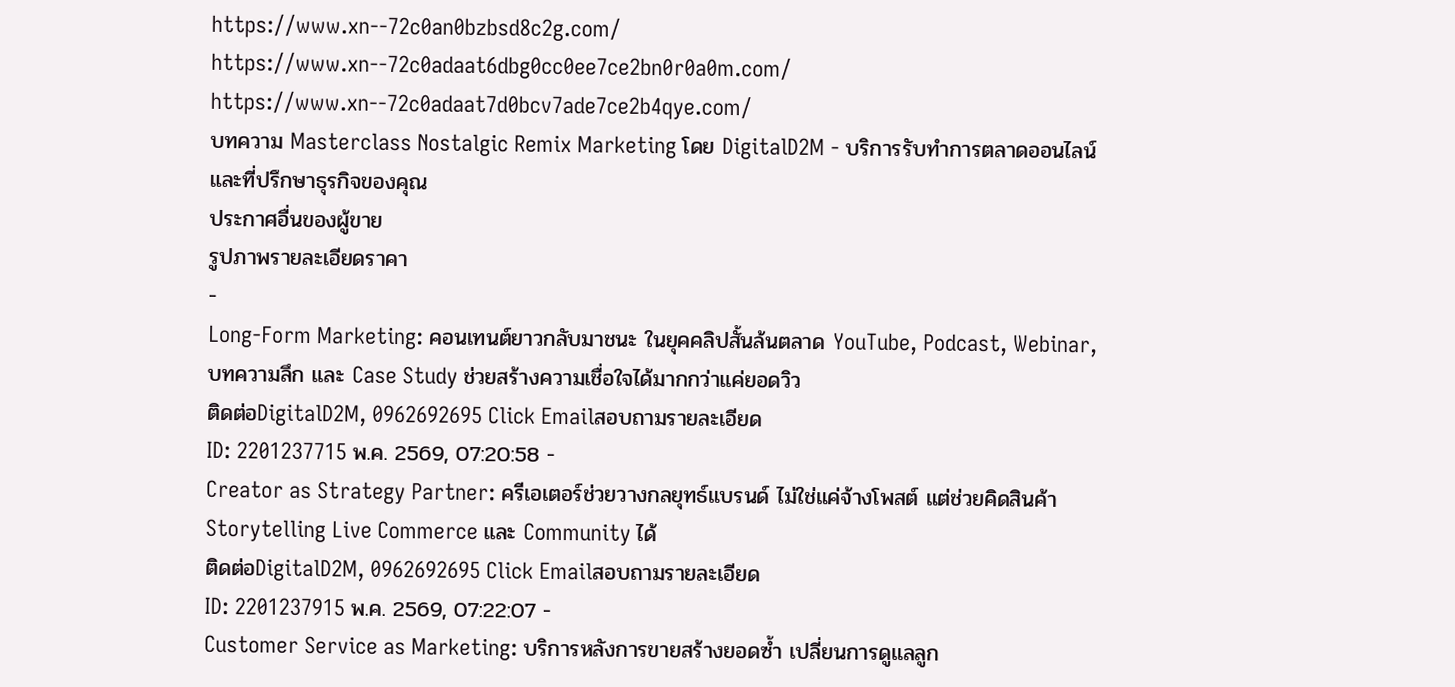https://www.xn--72c0an0bzbsd8c2g.com/
https://www.xn--72c0adaat6dbg0cc0ee7ce2bn0r0a0m.com/
https://www.xn--72c0adaat7d0bcv7ade7ce2b4qye.com/
บทความ Masterclass Nostalgic Remix Marketing โดย DigitalD2M - บริการรับทำการตลาดออนไลน์ และที่ปรึกษาธุรกิจของคุณ
ประกาศอื่นของผู้ขาย
รูปภาพรายละเอียดราคา
-
Long-Form Marketing: คอนเทนต์ยาวกลับมาชนะ ในยุคคลิปสั้นล้นตลาด YouTube, Podcast, Webinar, บทความลึก และ Case Study ช่วยสร้างความเชื่อใจได้มากกว่าแค่ยอดวิว
ติดต่อDigitalD2M, 0962692695 Click Emailสอบถามรายละเอียด
ID: 2201237715 พ.ค. 2569, 07:20:58 -
Creator as Strategy Partner: ครีเอเตอร์ช่วยวางกลยุทธ์แบรนด์ ไม่ใช่แค่จ้างโพสต์ แต่ช่วยคิดสินค้า Storytelling Live Commerce และ Community ได้
ติดต่อDigitalD2M, 0962692695 Click Emailสอบถามรายละเอียด
ID: 2201237915 พ.ค. 2569, 07:22:07 -
Customer Service as Marketing: บริการหลังการขายสร้างยอดซ้ำ เปลี่ยนการดูแลลูก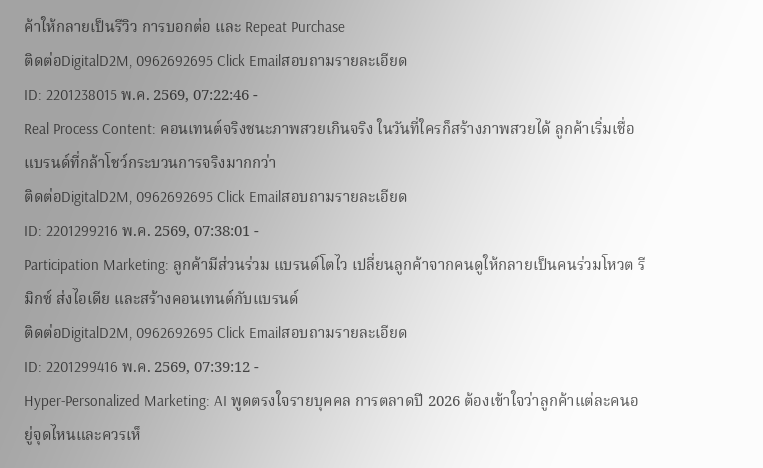ค้าให้กลายเป็นรีวิว การบอกต่อ และ Repeat Purchase
ติดต่อDigitalD2M, 0962692695 Click Emailสอบถามรายละเอียด
ID: 2201238015 พ.ค. 2569, 07:22:46 -
Real Process Content: คอนเทนต์จริงชนะภาพสวยเกินจริง ในวันที่ใครก็สร้างภาพสวยได้ ลูกค้าเริ่มเชื่อแบรนด์ที่กล้าโชว์กระบวนการจริงมากกว่า
ติดต่อDigitalD2M, 0962692695 Click Emailสอบถามรายละเอียด
ID: 2201299216 พ.ค. 2569, 07:38:01 -
Participation Marketing: ลูกค้ามีส่วนร่วม แบรนด์โตไว เปลี่ยนลูกค้าจากคนดูให้กลายเป็นคนร่วมโหวต รีมิกซ์ ส่งไอเดีย และสร้างคอนเทนต์กับแบรนด์
ติดต่อDigitalD2M, 0962692695 Click Emailสอบถามรายละเอียด
ID: 2201299416 พ.ค. 2569, 07:39:12 -
Hyper-Personalized Marketing: AI พูดตรงใจรายบุคคล การตลาดปี 2026 ต้องเข้าใจว่าลูกค้าแต่ละคนอยู่จุดไหนและควรเห็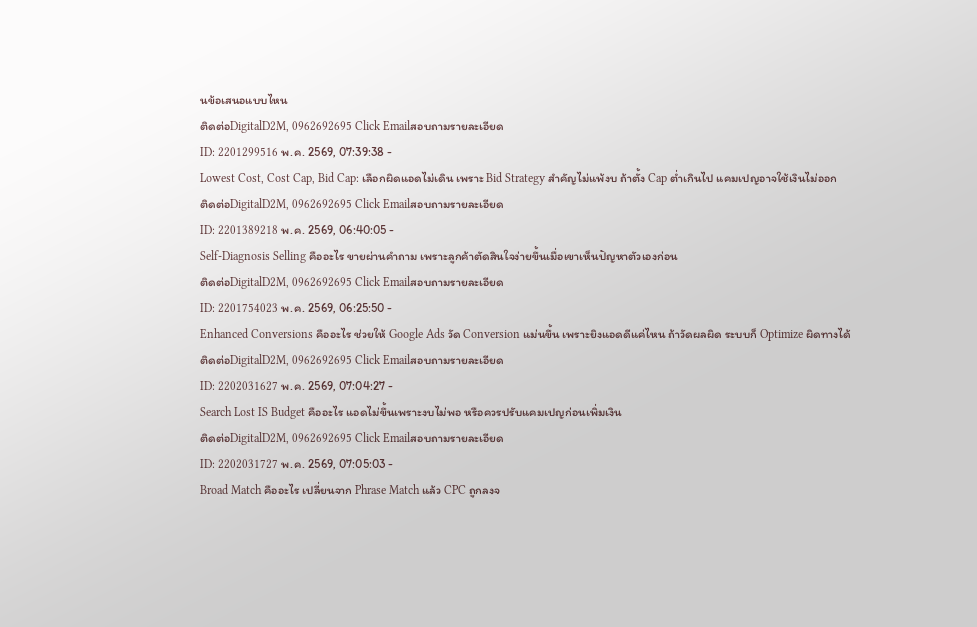นข้อเสนอแบบไหน
ติดต่อDigitalD2M, 0962692695 Click Emailสอบถามรายละเอียด
ID: 2201299516 พ.ค. 2569, 07:39:38 -
Lowest Cost, Cost Cap, Bid Cap: เลือกผิดแอดไม่เดิน เพราะ Bid Strategy สำคัญไม่แพ้งบ ถ้าตั้ง Cap ต่ำเกินไป แคมเปญอาจใช้เงินไม่ออก
ติดต่อDigitalD2M, 0962692695 Click Emailสอบถามรายละเอียด
ID: 2201389218 พ.ค. 2569, 06:40:05 -
Self-Diagnosis Selling คืออะไร ขายผ่านคำถาม เพราะลูกค้าตัดสินใจง่ายขึ้นเมื่อเขาเห็นปัญหาตัวเองก่อน
ติดต่อDigitalD2M, 0962692695 Click Emailสอบถามรายละเอียด
ID: 2201754023 พ.ค. 2569, 06:25:50 -
Enhanced Conversions คืออะไร ช่วยให้ Google Ads วัด Conversion แม่นขึ้น เพราะยิงแอดดีแค่ไหน ถ้าวัดผลผิด ระบบก็ Optimize ผิดทางได้
ติดต่อDigitalD2M, 0962692695 Click Emailสอบถามรายละเอียด
ID: 2202031627 พ.ค. 2569, 07:04:27 -
Search Lost IS Budget คืออะไร แอดไม่ขึ้นเพราะงบไม่พอ หรือควรปรับแคมเปญก่อนเพิ่มเงิน
ติดต่อDigitalD2M, 0962692695 Click Emailสอบถามรายละเอียด
ID: 2202031727 พ.ค. 2569, 07:05:03 -
Broad Match คืออะไร เปลี่ยนจาก Phrase Match แล้ว CPC ถูกลงจ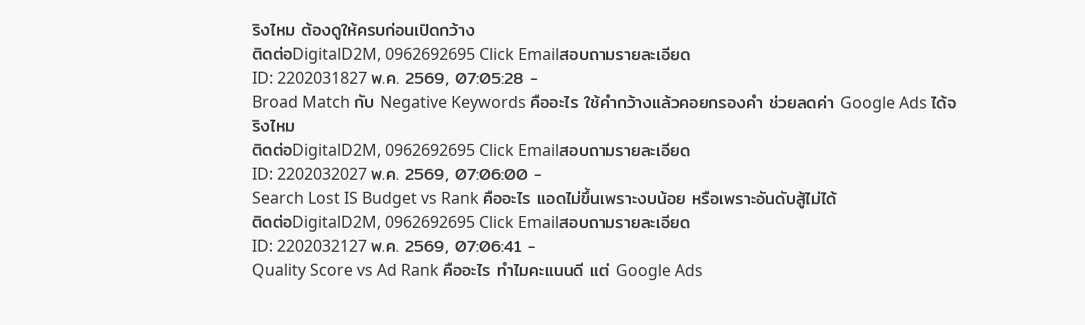ริงไหม ต้องดูให้ครบก่อนเปิดกว้าง
ติดต่อDigitalD2M, 0962692695 Click Emailสอบถามรายละเอียด
ID: 2202031827 พ.ค. 2569, 07:05:28 -
Broad Match กับ Negative Keywords คืออะไร ใช้คำกว้างแล้วคอยกรองคำ ช่วยลดค่า Google Ads ได้จริงไหม
ติดต่อDigitalD2M, 0962692695 Click Emailสอบถามรายละเอียด
ID: 2202032027 พ.ค. 2569, 07:06:00 -
Search Lost IS Budget vs Rank คืออะไร แอดไม่ขึ้นเพราะงบน้อย หรือเพราะอันดับสู้ไม่ได้
ติดต่อDigitalD2M, 0962692695 Click Emailสอบถามรายละเอียด
ID: 2202032127 พ.ค. 2569, 07:06:41 -
Quality Score vs Ad Rank คืออะไร ทำไมคะแนนดี แต่ Google Ads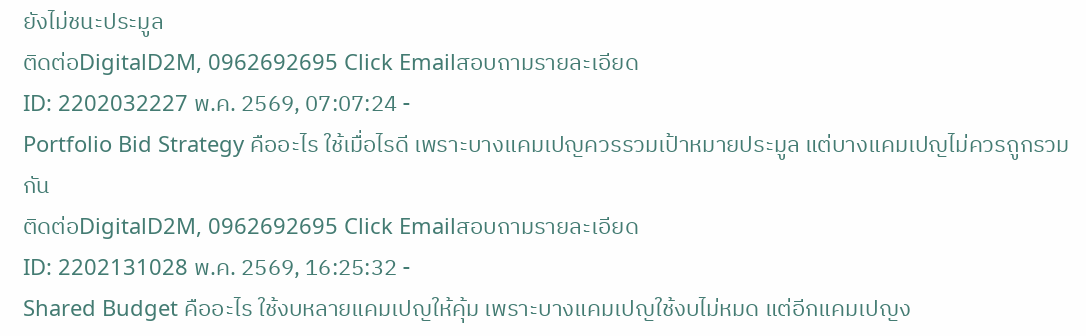ยังไม่ชนะประมูล
ติดต่อDigitalD2M, 0962692695 Click Emailสอบถามรายละเอียด
ID: 2202032227 พ.ค. 2569, 07:07:24 -
Portfolio Bid Strategy คืออะไร ใช้เมื่อไรดี เพราะบางแคมเปญควรรวมเป้าหมายประมูล แต่บางแคมเปญไม่ควรถูกรวมกัน
ติดต่อDigitalD2M, 0962692695 Click Emailสอบถามรายละเอียด
ID: 2202131028 พ.ค. 2569, 16:25:32 -
Shared Budget คืออะไร ใช้งบหลายแคมเปญให้คุ้ม เพราะบางแคมเปญใช้งบไม่หมด แต่อีกแคมเปญง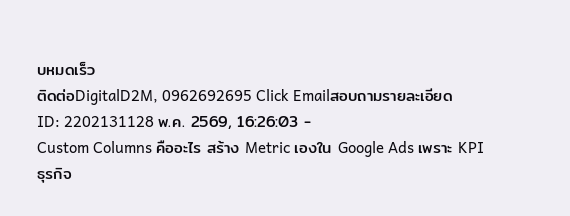บหมดเร็ว
ติดต่อDigitalD2M, 0962692695 Click Emailสอบถามรายละเอียด
ID: 2202131128 พ.ค. 2569, 16:26:03 -
Custom Columns คืออะไร สร้าง Metric เองใน Google Ads เพราะ KPI ธุรกิจ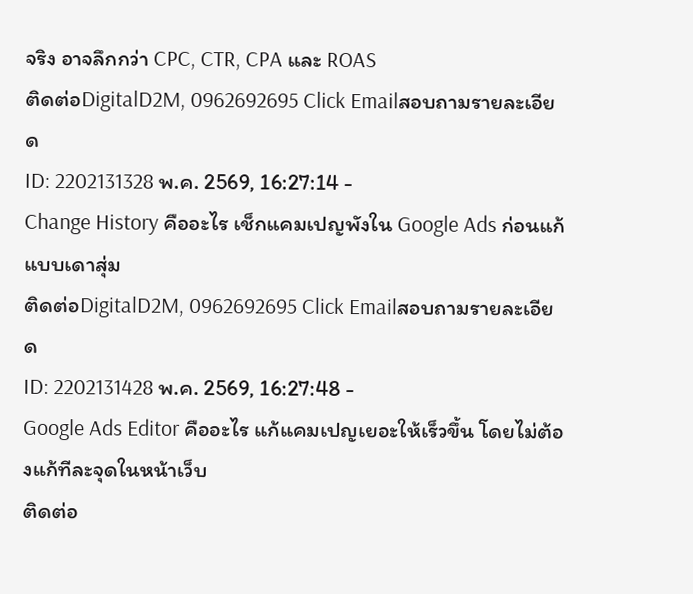จริง อาจลึกกว่า CPC, CTR, CPA และ ROAS
ติดต่อDigitalD2M, 0962692695 Click Emailสอบถามรายละเอียด
ID: 2202131328 พ.ค. 2569, 16:27:14 -
Change History คืออะไร เช็กแคมเปญพังใน Google Ads ก่อนแก้แบบเดาสุ่ม
ติดต่อDigitalD2M, 0962692695 Click Emailสอบถามรายละเอียด
ID: 2202131428 พ.ค. 2569, 16:27:48 -
Google Ads Editor คืออะไร แก้แคมเปญเยอะให้เร็วขึ้น โดยไม่ต้องแก้ทีละจุดในหน้าเว็บ
ติดต่อ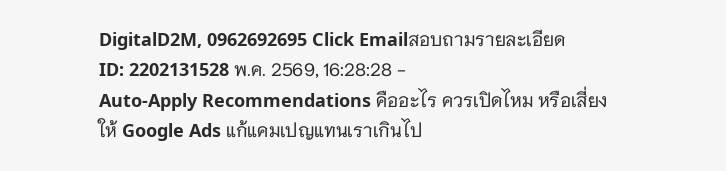DigitalD2M, 0962692695 Click Emailสอบถามรายละเอียด
ID: 2202131528 พ.ค. 2569, 16:28:28 -
Auto-Apply Recommendations คืออะไร ควรเปิดไหม หรือเสี่ยงให้ Google Ads แก้แคมเปญแทนเราเกินไป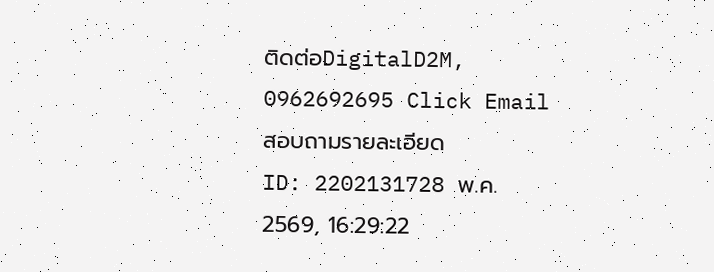ติดต่อDigitalD2M, 0962692695 Click Emailสอบถามรายละเอียด
ID: 2202131728 พ.ค. 2569, 16:29:22